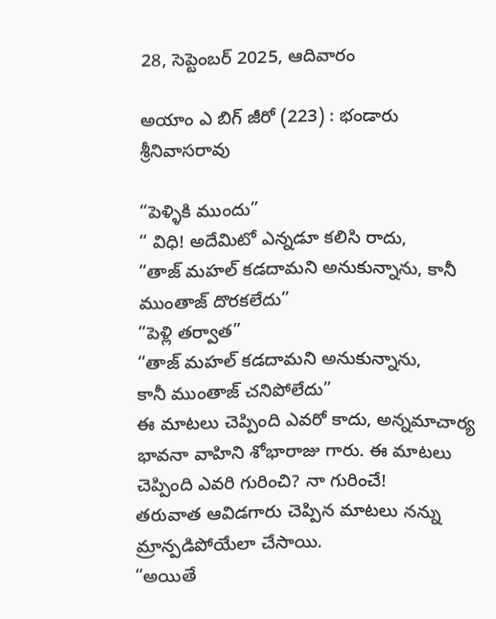28, సెప్టెంబర్ 2025, ఆదివారం

అయాం ఎ బిగ్ జీరో (223) : భండారు శ్రీనివాసరావు

“పెళ్ళికి ముందు”
“ విధి! అదేమిటో ఎన్నడూ కలిసి రాదు,
“తాజ్ మహల్ కడదామని అనుకున్నాను, కానీ ముంతాజ్ దొరకలేదు”
“పెళ్లి తర్వాత”
“తాజ్ మహల్ కడదామని అనుకున్నాను,
కానీ ముంతాజ్ చనిపోలేదు”
ఈ మాటలు చెప్పింది ఎవరో కాదు, అన్నమాచార్య భావనా వాహిని శోభారాజు గారు. ఈ మాటలు చెప్పింది ఎవరి గురించి? నా గురించే!
తరువాత ఆవిడగారు చెప్పిన మాటలు నన్ను మ్రాన్పడిపోయేలా చేసాయి.
“అయితే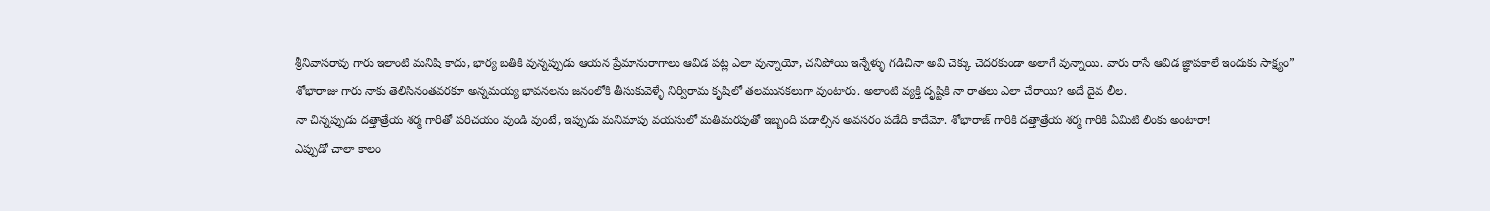శ్రీనివాసరావు గారు ఇలాంటి మనిషి కాదు, భార్య బతికి వున్నప్పుడు ఆయన ప్రేమానురాగాలు ఆవిడ పట్ల ఎలా వున్నాయో, చనిపోయి ఇన్నేళ్ళు గడిచినా అవి చెక్కు చెదరకుండా అలాగే వున్నాయి. వారు రాసే ఆవిడ జ్ఞాపకాలే ఇందుకు సాక్ష్యం”
శోభారాజు గారు నాకు తెలిసినంతవరకూ అన్నమయ్య భావనలను జనంలోకి తీసుకువెళ్ళే నిర్విరామ కృషిలో తలమునకలుగా వుంటారు. అలాంటి వ్యక్తి దృష్టికి నా రాతలు ఎలా చేరాయి? అదే దైవ లీల.
నా చిన్నప్పుడు దత్తాత్రేయ శర్మ గారితో పరిచయం వుండి వుంటే, ఇప్పుడు మనిమాపు వయసులో మతిమరపుతో ఇబ్బంది పడాల్సిన అవసరం పడేది కాదేమో. శోభారాజ్ గారికి దత్తాత్రేయ శర్మ గారికి ఏమిటి లింకు అంటారా!
ఎప్పుడో చాలా కాలం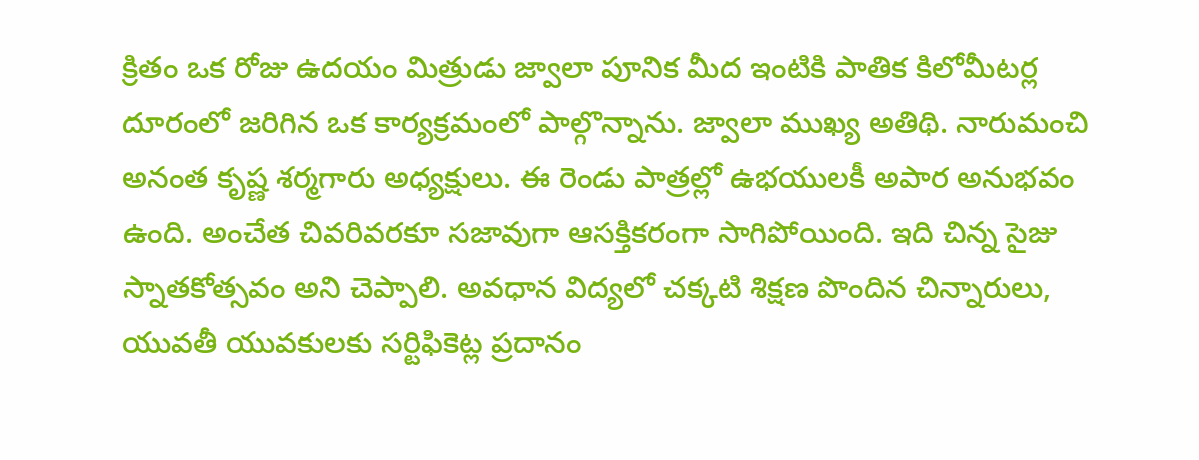క్రితం ఒక రోజు ఉదయం మిత్రుడు జ్వాలా పూనిక మీద ఇంటికి పాతిక కిలోమీటర్ల దూరంలో జరిగిన ఒక కార్యక్రమంలో పాల్గొన్నాను. జ్వాలా ముఖ్య అతిథి. నారుమంచి అనంత కృష్ణ శర్మగారు అధ్యక్షులు. ఈ రెండు పాత్రల్లో ఉభయులకీ అపార అనుభవం ఉంది. అంచేత చివరివరకూ సజావుగా ఆసక్తికరంగా సాగిపోయింది. ఇది చిన్న సైజు స్నాతకోత్సవం అని చెప్పాలి. అవధాన విద్యలో చక్కటి శిక్షణ పొందిన చిన్నారులు, యువతీ యువకులకు సర్టిఫికెట్ల ప్రదానం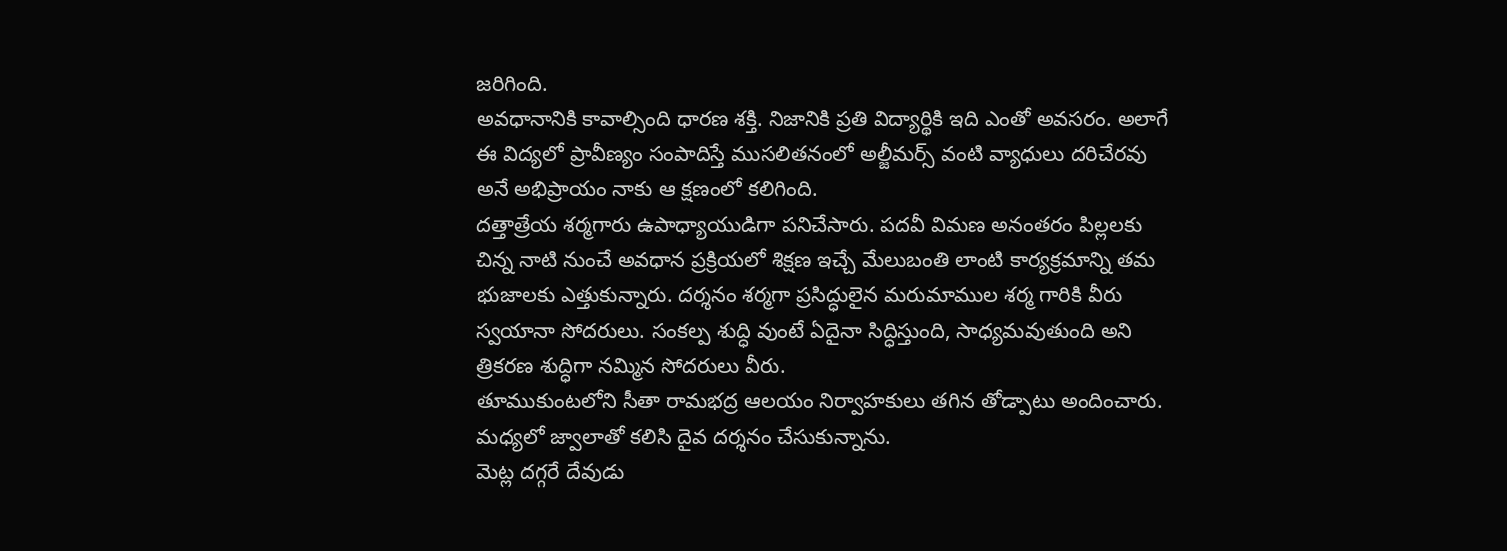జరిగింది.
అవధానానికి కావాల్సింది ధారణ శక్తి. నిజానికి ప్రతి విద్యార్థికి ఇది ఎంతో అవసరం. అలాగే ఈ విద్యలో ప్రావీణ్యం సంపాదిస్తే ముసలితనంలో అల్జీమర్స్ వంటి వ్యాధులు దరిచేరవు అనే అభిప్రాయం నాకు ఆ క్షణంలో కలిగింది.
దత్తాత్రేయ శర్మగారు ఉపాధ్యాయుడిగా పనిచేసారు. పదవీ విమణ అనంతరం పిల్లలకు చిన్న నాటి నుంచే అవధాన ప్రక్రియలో శిక్షణ ఇచ్చే మేలుబంతి లాంటి కార్యక్రమాన్ని తమ భుజాలకు ఎత్తుకున్నారు. దర్శనం శర్మగా ప్రసిద్ధులైన మరుమాముల శర్మ గారికి వీరు స్వయానా సోదరులు. సంకల్ప శుద్ధి వుంటే ఏదైనా సిద్ధిస్తుంది, సాధ్యమవుతుంది అని త్రికరణ శుద్ధిగా నమ్మిన సోదరులు వీరు.
తూముకుంటలోని సీతా రామభద్ర ఆలయం నిర్వాహకులు తగిన తోడ్పాటు అందించారు. మధ్యలో జ్వాలాతో కలిసి దైవ దర్శనం చేసుకున్నాను.
మెట్ల దగ్గరే దేవుడు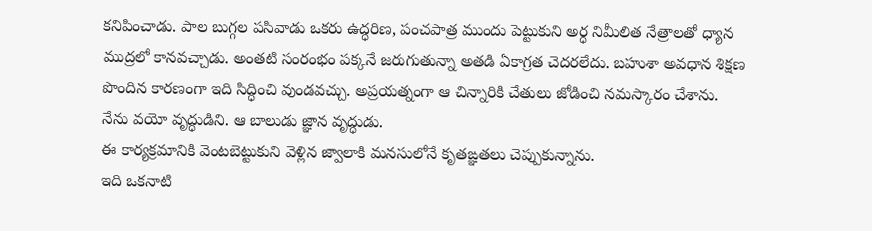కనిపించాడు. పాల బుగ్గల పసివాడు ఒకరు ఉద్ధరిణ, పంచపాత్ర ముందు పెట్టుకుని అర్ధ నిమీలిత నేత్రాలతో ధ్యాన ముద్రలో కానవచ్చాడు. అంతటి సంరంభం పక్కనే జరుగుతున్నా అతడి ఏకాగ్రత చెదరలేదు. బహుశా అవధాన శిక్షణ పొందిన కారణంగా ఇది సిద్ధించి వుండవచ్చు. అప్రయత్నంగా ఆ చిన్నారికి చేతులు జోడించి నమస్కారం చేశాను. నేను వయో వృద్ధుడిని. ఆ బాలుడు జ్ఞాన వృద్ధుడు.
ఈ కార్యక్రమానికి వెంటబెట్టుకుని వెళ్లిన జ్వాలాకి మనసులోనే కృతఙ్ఞతలు చెప్పుకున్నాను.
ఇది ఒకనాటి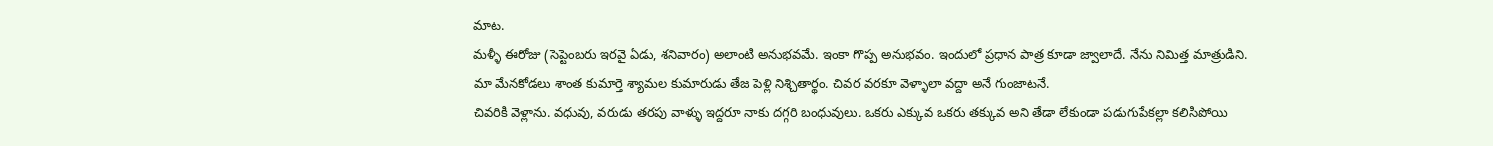మాట.
మళ్ళీ ఈరోజు (సెప్టెంబరు ఇరవై ఏడు, శనివారం) అలాంటి అనుభవమే. ఇంకా గొప్ప అనుభవం. ఇందులో ప్రధాన పాత్ర కూడా జ్వాలాదే. నేను నిమిత్త మాత్రుడిని.
మా మేనకోడలు శాంత కుమార్తె శ్యామల కుమారుడు తేజ పెళ్లి నిశ్చితార్థం. చివర వరకూ వెళ్ళాలా వద్దా అనే గుంజాటనే.
చివరికి వెళ్లాను. వధువు, వరుడు తరపు వాళ్ళు ఇద్దరూ నాకు దగ్గరి బంధువులు. ఒకరు ఎక్కువ ఒకరు తక్కువ అని తేడా లేకుండా పడుగుపేకల్లా కలిసిపోయి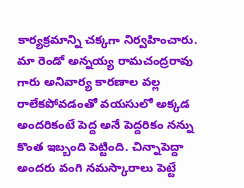కార్యక్రమాన్ని చక్కగా నిర్వహించారు. మా రెండో అన్నయ్య రామచంద్రరావు గారు అనివార్య కారణాల వల్ల రాలేకపోవడంతో వయసులో అక్కడ అందరికంటే పెద్ద అనే పెద్దరికం నన్ను కొంత ఇబ్బంది పెట్టింది. చిన్నాపెద్దా అందరు వంగి నమస్కారాలు పెట్టే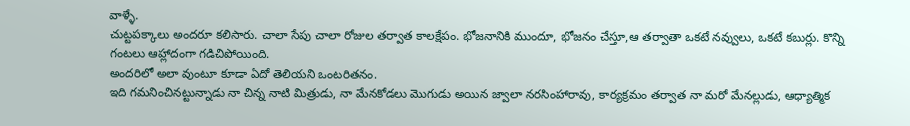వాళ్ళే.
చుట్టపక్కాలు అందరూ కలిసారు. చాలా సేపు చాలా రోజుల తర్వాత కాలక్షేపం. భోజనానికి ముందూ, భోజనం చేస్తూ,ఆ తర్వాతా ఒకటే నవ్వులు, ఒకటే కబుర్లు. కొన్ని గంటలు ఆహ్లాదంగా గడిచిపోయింది.
అందరిలో అలా వుంటూ కూడా ఏదో తెలియని ఒంటరితనం.
ఇది గమనించినట్టున్నాడు నా చిన్న నాటి మిత్రుడు, నా మేనకోడలు మొగుడు అయిన జ్వాలా నరసింహారావు, కార్యక్రమం తర్వాత నా మరో మేనల్లుడు, ఆధ్యాత్మిక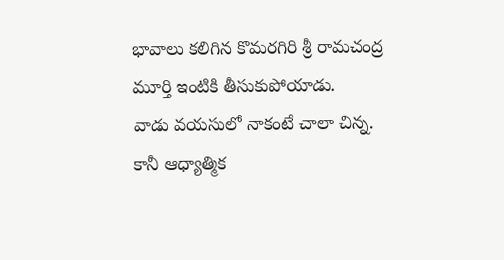భావాలు కలిగిన కొమరగిరి శ్రీ రామచంద్ర మూర్తి ఇంటికి తీసుకుపోయాడు.
వాడు వయసులో నాకంటే చాలా చిన్న. కానీ ఆధ్యాత్మిక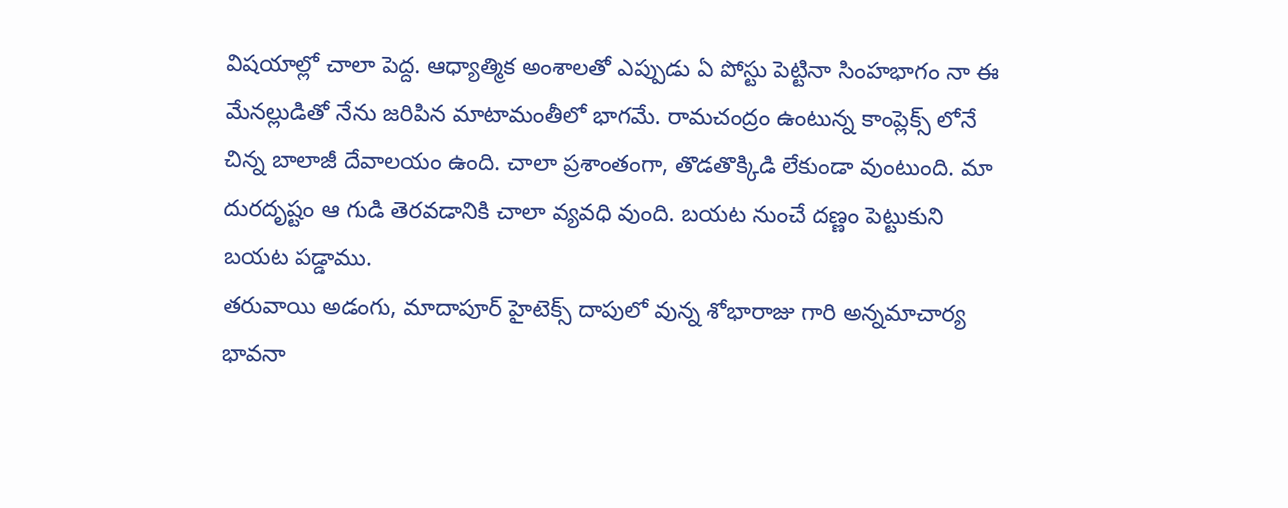విషయాల్లో చాలా పెద్ద. ఆధ్యాత్మిక అంశాలతో ఎప్పుడు ఏ పోస్టు పెట్టినా సింహభాగం నా ఈ మేనల్లుడితో నేను జరిపిన మాటామంతీలో భాగమే. రామచంద్రం ఉంటున్న కాంప్లెక్స్ లోనే చిన్న బాలాజీ దేవాలయం ఉంది. చాలా ప్రశాంతంగా, తొడతొక్కిడి లేకుండా వుంటుంది. మా దురదృష్టం ఆ గుడి తెరవడానికి చాలా వ్యవధి వుంది. బయట నుంచే దణ్ణం పెట్టుకుని బయట పడ్డాము.
తరువాయి అడంగు, మాదాపూర్ హైటెక్స్ దాపులో వున్న శోభారాజు గారి అన్నమాచార్య భావనా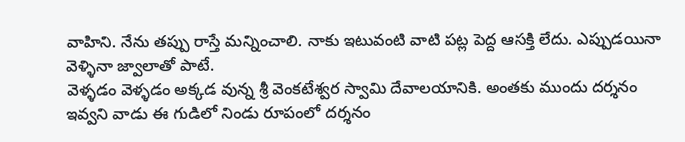వాహిని. నేను తప్పు రాస్తే మన్నించాలి. నాకు ఇటువంటి వాటి పట్ల పెద్ద ఆసక్తి లేదు. ఎప్పుడయినా వెళ్ళినా జ్వాలాతో పాటే.
వెళ్ళడం వెళ్ళడం అక్కడ వున్న శ్రీ వెంకటేశ్వర స్వామి దేవాలయానికి. అంతకు ముందు దర్శనం ఇవ్వని వాడు ఈ గుడిలో నిండు రూపంలో దర్శనం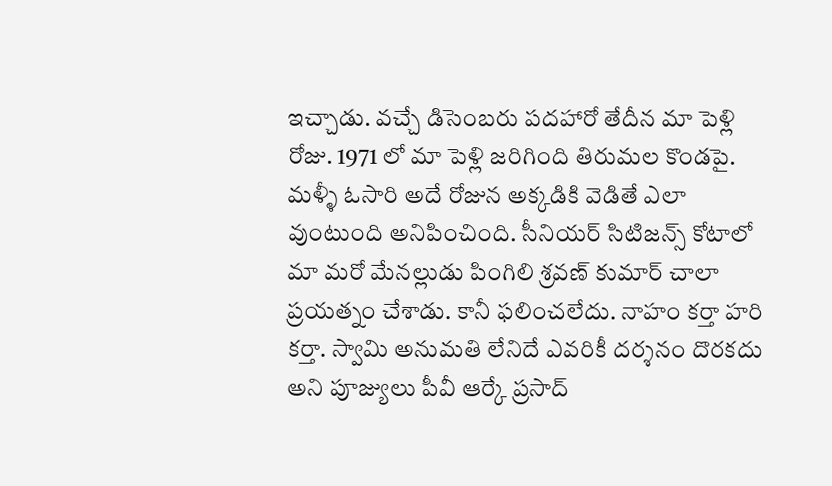ఇచ్చాడు. వచ్చే డిసెంబరు పదహారో తేదీన మా పెళ్లి రోజు. 1971 లో మా పెళ్లి జరిగింది తిరుమల కొండపై. మళ్ళీ ఓసారి అదే రోజున అక్కడికి వెడితే ఎలా వుంటుంది అనిపించింది. సీనియర్ సిటిజన్స్ కోటాలో మా మరో మేనల్లుడు పింగిలి శ్రవణ్ కుమార్ చాలా ప్రయత్నం చేశాడు. కానీ ఫలించలేదు. నాహం కర్తా హరి కర్తా. స్వామి అనుమతి లేనిదే ఎవరికీ దర్శనం దొరకదు అని పూజ్యులు పీవీ ఆర్కే ప్రసాద్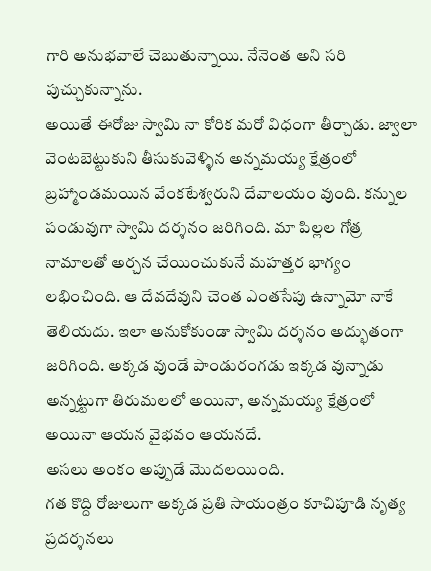గారి అనుభవాలే చెబుతున్నాయి. నేనెంత అని సరి పుచ్చుకున్నాను.
అయితే ఈరోజు స్వామి నా కోరిక మరో విధంగా తీర్చాడు. జ్వాలా వెంటబెట్టుకుని తీసుకువెళ్ళిన అన్నమయ్య క్షేత్రంలో బ్రహ్మాండమయిన వేంకటేశ్వరుని దేవాలయం వుంది. కన్నుల పండువుగా స్వామి దర్శనం జరిగింది. మా పిల్లల గోత్ర నామాలతో అర్చన చేయించుకునే మహత్తర భాగ్యం లభించింది. ఆ దేవదేవుని చెంత ఎంతసేపు ఉన్నామో నాకే తెలియదు. ఇలా అనుకోకుండా స్వామి దర్శనం అద్భుతంగా జరిగింది. అక్కడ వుండే పాండురంగడు ఇక్కడ వున్నాడు అన్నట్టుగా తిరుమలలో అయినా, అన్నమయ్య క్షేత్రంలో అయినా ఆయన వైభవం ఆయనదే.
అసలు అంకం అప్పుడే మొదలయింది.
గత కొద్ది రోజులుగా అక్కడ ప్రతి సాయంత్రం కూచిపూడి నృత్య ప్రదర్శనలు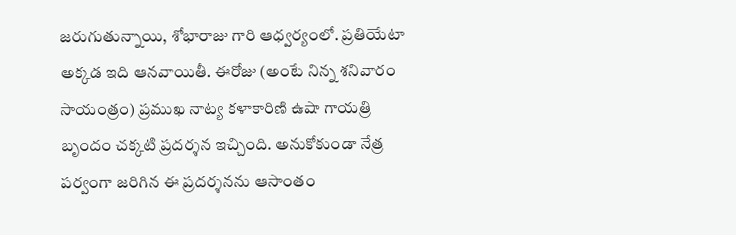జరుగుతున్నాయి, శోభారాజు గారి ఆధ్వర్యంలో. ప్రతియేటా అక్కడ ఇది ఆనవాయితీ. ఈరోజు (అంటే నిన్న శనివారం సాయంత్రం) ప్రముఖ నాట్య కళాకారిణి ఉషా గాయత్రి బృందం చక్కటి ప్రదర్శన ఇచ్చింది. అనుకోకుండా నేత్ర పర్వంగా జరిగిన ఈ ప్రదర్శనను ఆసాంతం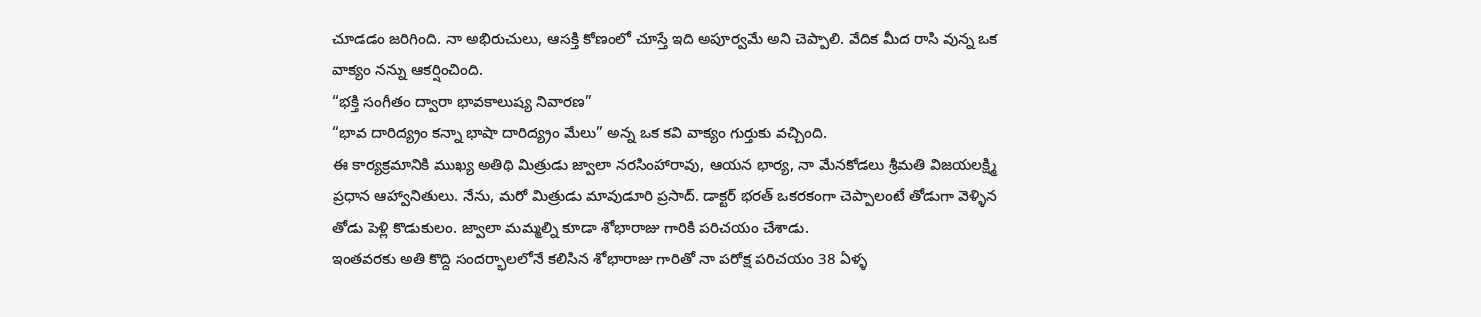చూడడం జరిగింది. నా అభిరుచులు, ఆసక్తి కోణంలో చూస్తే ఇది అపూర్వమే అని చెప్పాలి. వేదిక మీద రాసి వున్న ఒక వాక్యం నన్ను ఆకర్షించింది.
“భక్తి సంగీతం ద్వారా భావకాలుష్య నివారణ”
“భావ దారిద్య్రం కన్నా భాషా దారిద్య్రం మేలు” అన్న ఒక కవి వాక్యం గుర్తుకు వచ్చింది.
ఈ కార్యక్రమానికి ముఖ్య అతిథి మిత్రుడు జ్వాలా నరసింహారావు, ఆయన భార్య, నా మేనకోడలు శ్రీమతి విజయలక్ష్మి ప్రధాన ఆహ్వానితులు. నేను, మరో మిత్రుడు మావుడూరి ప్రసాద్. డాక్టర్ భరత్ ఒకరకంగా చెప్పాలంటే తోడుగా వెళ్ళిన తోడు పెళ్లి కొడుకులం. జ్వాలా మమ్మల్ని కూడా శోభారాజు గారికి పరిచయం చేశాడు.
ఇంతవరకు అతి కొద్ది సందర్భాలలోనే కలిసిన శోభారాజు గారితో నా పరోక్ష పరిచయం 38 ఏళ్ళ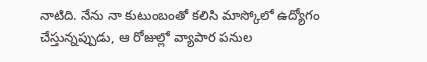నాటిది. నేను నా కుటుంబంతో కలిసి మాస్కోలో ఉద్యోగం చేస్తున్నప్పుడు, ఆ రోజుల్లో వ్యాపార పనుల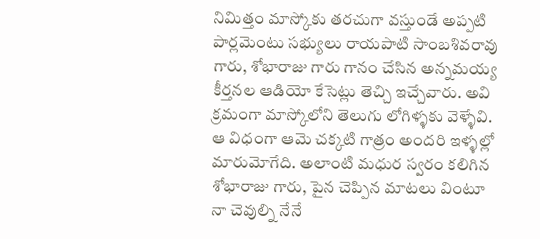నిమిత్తం మాస్కోకు తరచుగా వస్తుండే అప్పటి పార్లమెంటు సభ్యులు రాయపాటి సాంబశివరావు గారు, శోభారాజు గారు గానం చేసిన అన్నమయ్య కీర్తనల ఆడియో కేసెట్లు తెచ్చి ఇచ్చేవారు. అవి క్రమంగా మాస్కోలోని తెలుగు లోగిళ్ళకు వెళ్ళేవి. ఆ విధంగా ఆమె చక్కటి గాత్రం అందరి ఇళ్ళల్లో మారుమోగేది. అలాంటి మధుర స్వరం కలిగిన శోభారాజు గారు, పైన చెప్పిన మాటలు వింటూ నా చెవుల్ని నేనే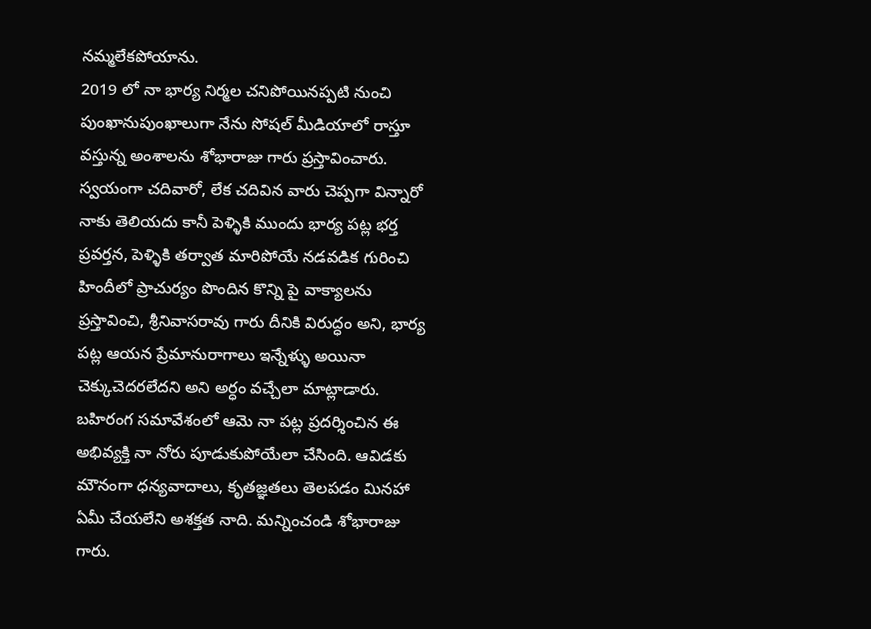నమ్మలేకపోయాను.
2019 లో నా భార్య నిర్మల చనిపోయినప్పటి నుంచి పుంఖానుపుంఖాలుగా నేను సోషల్ మీడియాలో రాస్తూ వస్తున్న అంశాలను శోభారాజు గారు ప్రస్తావించారు. స్వయంగా చదివారో, లేక చదివిన వారు చెప్పగా విన్నారో నాకు తెలియదు కానీ పెళ్ళికి ముందు భార్య పట్ల భర్త ప్రవర్తన, పెళ్ళికి తర్వాత మారిపోయే నడవడిక గురించి హిందీలో ప్రాచుర్యం పొందిన కొన్ని పై వాక్యాలను ప్రస్తావించి, శ్రీనివాసరావు గారు దీనికి విరుద్ధం అని, భార్య పట్ల ఆయన ప్రేమానురాగాలు ఇన్నేళ్ళు అయినా చెక్కుచెదరలేదని అని అర్ధం వచ్చేలా మాట్లాడారు. బహిరంగ సమావేశంలో ఆమె నా పట్ల ప్రదర్శించిన ఈ అభివ్యక్తి నా నోరు పూడుకుపోయేలా చేసింది. ఆవిడకు మౌనంగా ధన్యవాదాలు, కృతజ్ఞతలు తెలపడం మినహా ఏమీ చేయలేని అశక్తత నాది. మన్నించండి శోభారాజు గారు.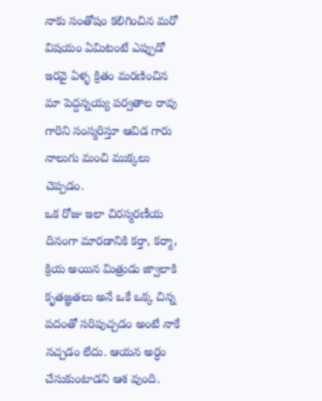నాకు సంతోషం కలిగించిన మరో విషయం ఏమిటంటే ఎప్పుడో ఇరవై ఏళ్ళ క్రితం మరణించిన మా పెద్దన్నయ్య పర్వతాల రావు గారిని సంస్మరిస్తూ ఆవిడ గారు నాలుగు మంచి ముక్కలు చెప్పడం.
ఒక రోజు ఇలా చిరస్మరణీయ దినంగా మారడానికి కర్తా, కర్మా, క్రియ అయిన మిత్రుడు జ్వాలాకి కృతజ్ఞతలు అనే ఒకే ఒక్క చిన్న పదంతో సరిపుచ్చడం అంటే నాకే నచ్చడం లేదు. ఆయన అర్ధం చేసుకుంటాడని ఆశ వుంది.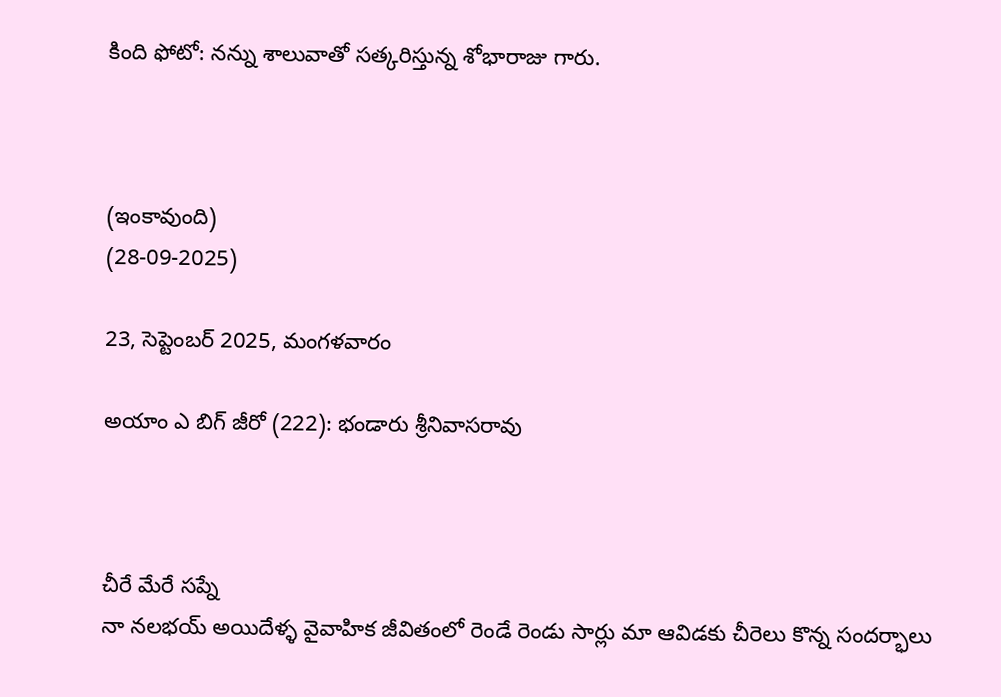కింది ఫోటో: నన్ను శాలువాతో సత్కరిస్తున్న శోభారాజు గారు.



(ఇంకావుంది)
(28-09-2025)

23, సెప్టెంబర్ 2025, మంగళవారం

అయాం ఎ బిగ్ జీరో (222): భండారు శ్రీనివాసరావు



చీరే మేరే సప్నే
నా నలభయ్ అయిదేళ్ళ వైవాహిక జీవితంలో రెండే రెండు సార్లు మా ఆవిడకు చీరెలు కొన్న సందర్భాలు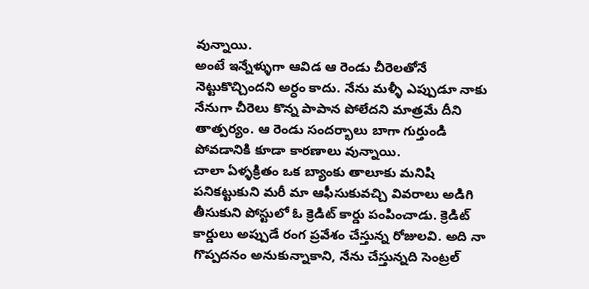వున్నాయి.
అంటే ఇన్నేళ్ళుగా ఆవిడ ఆ రెండు చీరెలతోనే నెట్టుకొచ్చిందని అర్ధం కాదు. నేను మళ్ళీ ఎప్పుడూ నాకు నేనుగా చీరెలు కొన్న పాపాన పోలేదని మాత్రమే దీని తాత్పర్యం. ఆ రెండు సందర్భాలు బాగా గుర్తుండి పోవడానికి కూడా కారణాలు వున్నాయి.
చాలా ఏళ్ళక్రితం ఒక బ్యాంకు తాలూకు మనిషి పనికట్టుకుని మరీ మా ఆఫీసుకువచ్చి వివరాలు అడిగి తీసుకుని పోస్టులో ఓ క్రెడిట్ కార్డు పంపించాడు. క్రెడిట్ కార్డులు అప్పుడే రంగ ప్రవేశం చేస్తున్న రోజులవి. అది నా గొప్పదనం అనుకున్నాకాని, నేను చేస్తున్నది సెంట్రల్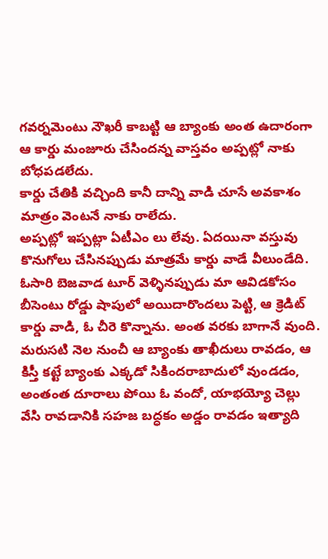గవర్నమెంటు నౌఖరీ కాబట్టి ఆ బ్యాంకు అంత ఉదారంగా ఆ కార్డు మంజూరు చేసిందన్న వాస్తవం అప్పట్లో నాకు బోధపడలేదు.
కార్డు చేతికి వచ్చింది కానీ దాన్ని వాడి చూసే అవకాశం మాత్రం వెంటనే నాకు రాలేదు.
అప్పట్లో ఇప్పట్లా ఏటీఎం లు లేవు. ఏదయినా వస్తువు కొనుగోలు చేసినప్పుడు మాత్రమే కార్డు వాడే వీలుండేది. ఓసారి బెజవాడ టూర్ వెళ్ళినప్పుడు మా ఆవిడకోసం బీసెంటు రోడ్డు షాపులో అయిదారొందలు పెట్టి, ఆ క్రెడిట్ కార్డు వాడి, ఓ చీరె కొన్నాను. అంత వరకు బాగానే వుంది.
మరుసటి నెల నుంచీ ఆ బ్యాంకు తాఖీదులు రావడం, ఆ కిస్తీ కట్టే బ్యాంకు ఎక్కడో సికిందరాబాదులో వుండడం, అంతంత దూరాలు పోయి ఓ వందో, యాభయ్యో చెల్లు వేసి రావడానికి సహజ బద్ధకం అడ్డం రావడం ఇత్యాది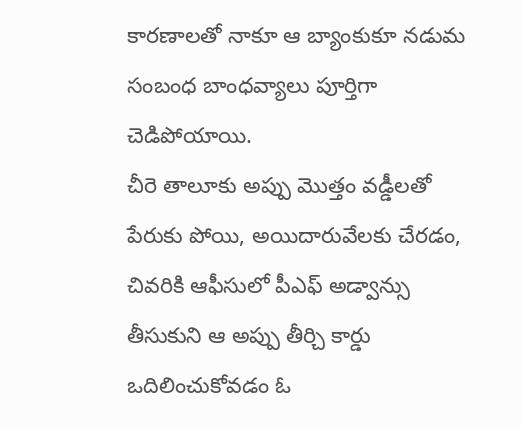కారణాలతో నాకూ ఆ బ్యాంకుకూ నడుమ సంబంధ బాంధవ్యాలు పూర్తిగా చెడిపోయాయి.
చీరె తాలూకు అప్పు మొత్తం వడ్డీలతో పేరుకు పోయి, అయిదారువేలకు చేరడం, చివరికి ఆఫీసులో పీఎఫ్ అడ్వాన్సు తీసుకుని ఆ అప్పు తీర్చి కార్డు ఒదిలించుకోవడం ఓ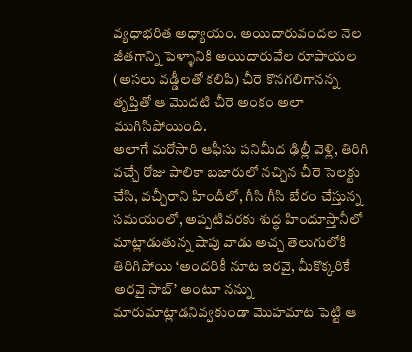వ్యధాభరిత అధ్యాయం. అయిదారువందల నెల జీతగాన్ని పెళ్ళానికి అయిదారువేల రూపాయల (అసలు వడ్డీలతో కలిపి) చీరె కొనగలిగానన్న తృప్తితో ఆ మొదటి చీరె అంకం అలా ముగిసిపోయింది.
అలాగే మరోసారి ఆఫీసు పనిమీద ఢిల్లీ వెళ్లి, తిరిగి వచ్చే రోజు పాలికా బజారులో నచ్చిన చీరె సెలక్టు చేసి, వచ్చీరాని హిందీలో, గీసి గీసి బేరం చేస్తున్న సమయంలో, అప్పటివరకు శుద్ధ హిందూస్తానీలో మాట్లాడుతున్న షాపు వాడు అచ్చ తెలుగులోకి తిరిగిపోయి ‘అందరికీ నూట ఇరవై, మీకొక్కరికే అరవై సాబ్’ అంటూ నన్ను మారుమాట్లాడనివ్వకుండా మొహమాట పెట్టి ఆ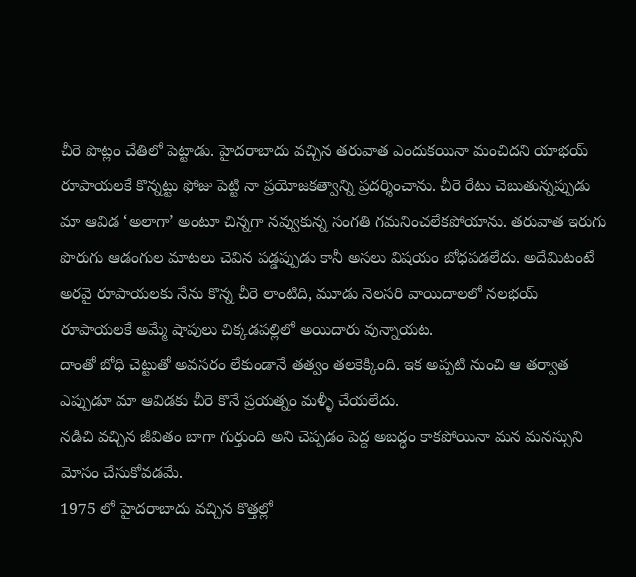చీరె పొట్లం చేతిలో పెట్టాడు. హైదరాబాదు వచ్చిన తరువాత ఎందుకయినా మంచిదని యాభయ్ రూపాయలకే కొన్నట్టు ఫోజు పెట్టి నా ప్రయోజకత్వాన్ని ప్రదర్శించాను. చీరె రేటు చెబుతున్నప్పుడు మా ఆవిడ ‘అలాగా’ అంటూ చిన్నగా నవ్వుకున్న సంగతి గమనించలేకపోయాను. తరువాత ఇరుగు పొరుగు ఆడంగుల మాటలు చెవిన పడ్డప్పుడు కానీ అసలు విషయం బోధపడలేదు. అదేమిటంటే అరవై రూపాయలకు నేను కొన్న చీరె లాంటిది, మూడు నెలసరి వాయిదాలలో నలభయ్ రూపాయలకే అమ్మే షాపులు చిక్కడపల్లిలో అయిదారు వున్నాయట.
దాంతో బోధి చెట్టుతో అవసరం లేకుండానే తత్వం తలకెక్కింది. ఇక అప్పటి నుంచి ఆ తర్వాత ఎప్పుడూ మా ఆవిడకు చీరె కొనే ప్రయత్నం మళ్ళీ చేయలేదు.
నడిచి వచ్చిన జీవితం బాగా గుర్తుంది అని చెప్పడం పెద్ద అబద్ధం కాకపోయినా మన మనస్సుని మోసం చేసుకోవడమే.
1975 లో హైదరాబాదు వచ్చిన కొత్తల్లో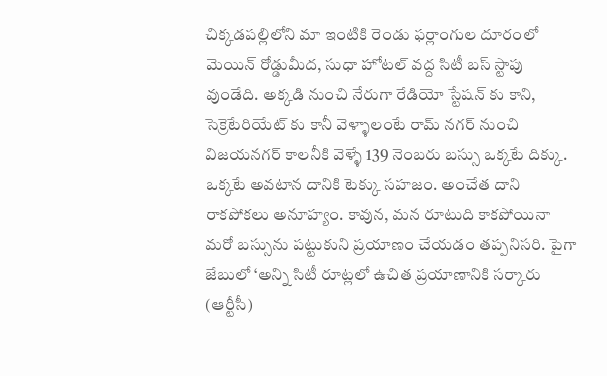చిక్కడపల్లిలోని మా ఇంటికి రెండు ఫర్లాంగుల దూరంలో మెయిన్ రోడ్డుమీద, సుధా హోటల్ వద్ద సిటీ బస్ స్టాపు వుండేది. అక్కడి నుంచి నేరుగా రేడియో స్టేషన్ కు కాని, సెక్రెటేరియేట్ కు కానీ వెళ్ళాలంటే రామ్ నగర్ నుంచి విజయనగర్ కాలనీకి వెళ్ళే 139 నెంబరు బస్సు ఒక్కటే దిక్కు. ఒక్కటే అవటాన దానికి టెక్కు సహజం. అంచేత దాని రాకపోకలు అనూహ్యం. కావున, మన రూటుది కాకపోయినా మరో బస్సును పట్టుకుని ప్రయాణం చేయడం తప్పనిసరి. పైగా జేబులో ‘అన్ని సిటీ రూట్లలో ఉచిత ప్రయాణానికి సర్కారు (ఆర్టీసీ)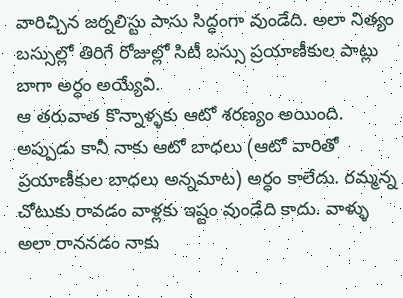వారిచ్చిన జర్నలిస్టు పాసు సిద్ధంగా వుండేది. అలా నిత్యం బస్సుల్లో తిరిగే రోజుల్లో సిటీ బస్సు ప్రయాణీకుల పాట్లు బాగా అర్ధం అయ్యేవి.
ఆ తరువాత కొన్నాళ్ళకు ఆటో శరణ్యం అయింది. అప్పుడు కానీ నాకు ఆటో బాధలు (ఆటో వారితో ప్రయాణీకుల బాధలు అన్నమాట) అర్ధం కాలేదు. రమ్మన్న చోటుకు రావడం వాళ్లకు ఇష్టం వుండేది కాదు. వాళ్ళు అలా రాననడం నాకు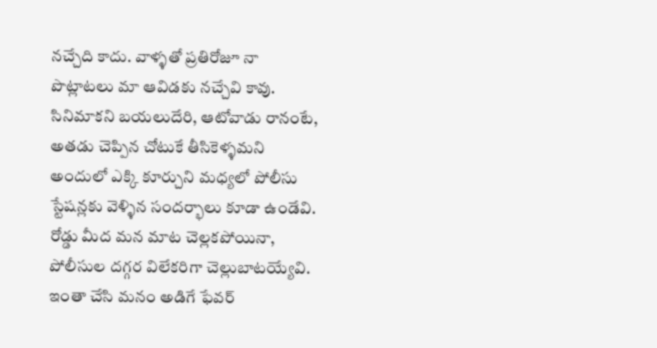నచ్చేది కాదు. వాళ్ళతో ప్రతిరోజూ నా పొట్లాటలు మా ఆవిడకు నచ్చేవి కావు. సినిమాకని బయలుదేరి, ఆటోవాడు రానంటే, అతడు చెప్పిన చోటుకే తీసికెళ్ళమని అందులో ఎక్కి కూర్చుని మధ్యలో పోలీసు స్టేషన్లకు వెళ్ళిన సందర్భాలు కూడా ఉండేవి. రోడ్డు మీద మన మాట చెల్లకపోయినా, పోలీసుల దగ్గర విలేకరిగా చెల్లుబాటయ్యేవి. ఇంతా చేసి మనం అడిగే ఫేవర్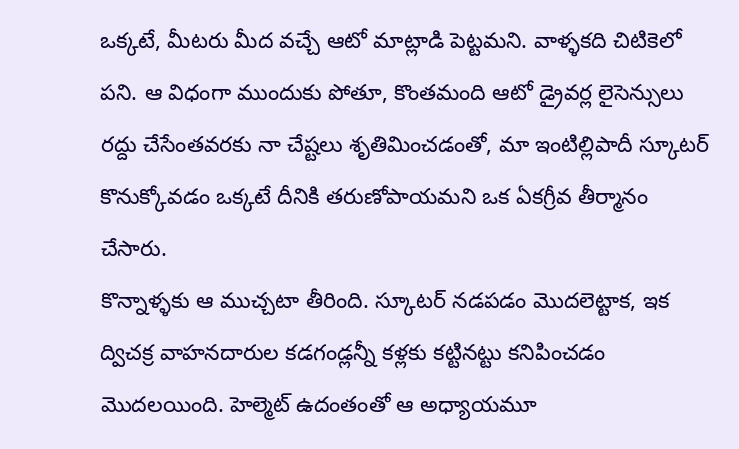ఒక్కటే, మీటరు మీద వచ్చే ఆటో మాట్లాడి పెట్టమని. వాళ్ళకది చిటికెలో పని. ఆ విధంగా ముందుకు పోతూ, కొంతమంది ఆటో డ్రైవర్ల లైసెన్సులు రద్దు చేసేంతవరకు నా చేష్టలు శృతిమించడంతో, మా ఇంటిల్లిపాదీ స్కూటర్ కొనుక్కోవడం ఒక్కటే దీనికి తరుణోపాయమని ఒక ఏకగ్రీవ తీర్మానం చేసారు.
కొన్నాళ్ళకు ఆ ముచ్చటా తీరింది. స్కూటర్ నడపడం మొదలెట్టాక, ఇక ద్విచక్ర వాహనదారుల కడగండ్లన్నీ కళ్లకు కట్టినట్టు కనిపించడం మొదలయింది. హెల్మెట్ ఉదంతంతో ఆ అధ్యాయమూ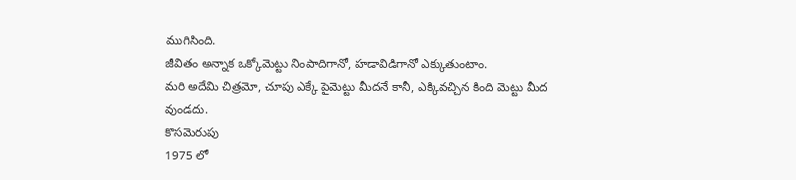ముగిసింది.
జీవితం అన్నాక ఒక్కోమెట్టు నింపాదిగానో, హడావిడిగానో ఎక్కుతుంటాం.
మరి అదేమి చిత్రమో, చూపు ఎక్కే పైమెట్టు మీదనే కానీ, ఎక్కివచ్చిన కింది మెట్టు మీద వుండదు.
కొసమెరుపు
1975 లో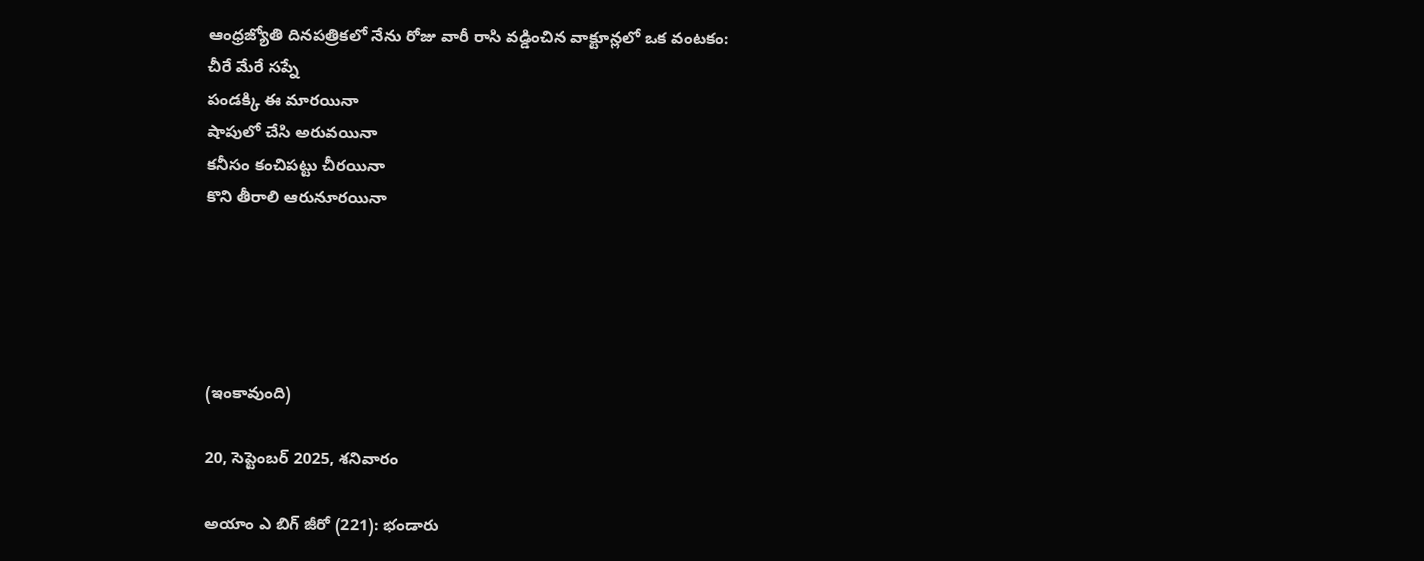ఆంధ్రజ్యోతి దినపత్రికలో నేను రోజు వారీ రాసి వడ్డించిన వాక్టూన్లలో ఒక వంటకం:
చీరే మేరే సప్నే
పండక్కి ఈ మారయినా
షాపులో చేసి అరువయినా
కనీసం కంచిపట్టు చీరయినా
కొని తీరాలి ఆరునూరయినా





(ఇంకావుంది)

20, సెప్టెంబర్ 2025, శనివారం

అయాం ఎ బిగ్ జీరో (221): భండారు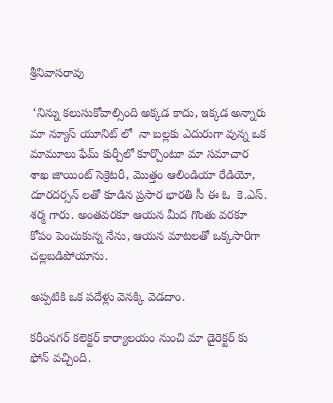శ్రీనివాసరావు

 ‘నిన్ను కలుసుకోవాల్సింది అక్కడ కాదు, ఇక్కడ అన్నారు మా న్యూస్ యూనిట్ లో  నా బల్లకు ఎదురుగా వున్న ఒక మామూలు ఫేమ్ కుర్చీలో కూర్చొంటూ మా సమాచార శాఖ జాయింట్ సెక్రెటరీ, మొత్తం ఆలిండియా రేడియో, దూరదర్సన్ లతో కూడిన ప్రసార భారతి సీ ఈ ఓ  కె.ఎస్. శర్మ గారు. అంతవరకూ ఆయన మీద గొంతు వరకూ కోపం పెంచుకున్న నేను, ఆయన మాటలతో ఒక్కసారిగా చల్లబడిపోయాను.

అప్పటికి ఒక పదేళ్లు వెనక్కి వెడదాం.

కరీంనగర్ కలెక్టర్ కార్యాలయం నుంచి మా డైరెక్టర్ కు ఫోన్ వచ్చింది.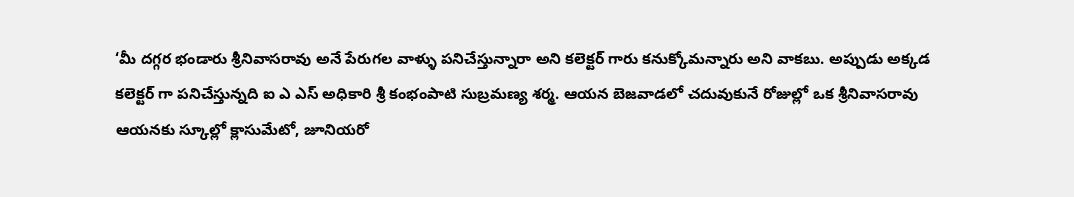‘మీ దగ్గర భండారు శ్రీనివాసరావు అనే పేరుగల వాళ్ళు పనిచేస్తున్నారా అని కలెక్టర్ గారు కనుక్కోమన్నారు అని వాకబు. అప్పుడు అక్కడ కలెక్టర్ గా పనిచేస్తున్నది ఐ ఎ ఎస్ అధికారి శ్రీ కంభంపాటి సుబ్రమణ్య శర్మ. ఆయన బెజవాడలో చదువుకునే రోజుల్లో ఒక శ్రీనివాసరావు ఆయనకు స్కూల్లో క్లాసుమేటో, జూనియరో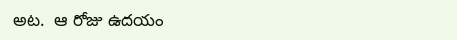అట.  ఆ రోజు ఉదయం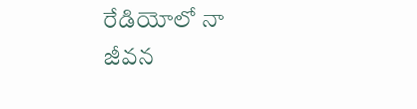రేడియోలో నా జీవన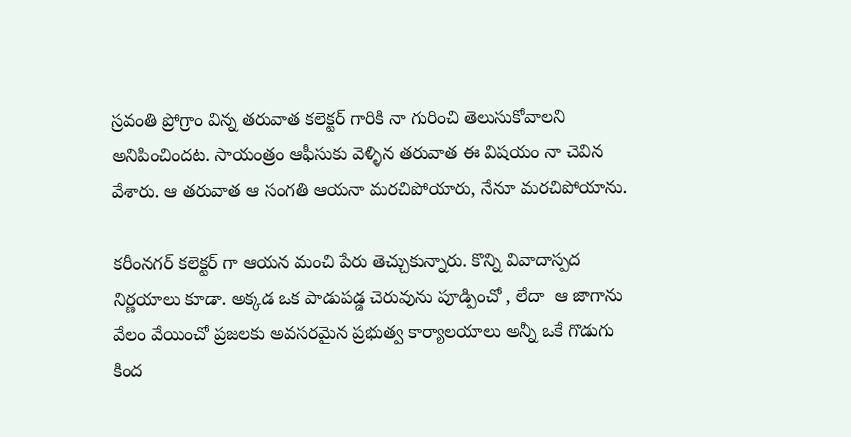స్రవంతి ప్రోగ్రాం విన్న తరువాత కలెక్టర్ గారికి నా గురించి తెలుసుకోవాలని అనిపించిందట. సాయంత్రం ఆఫీసుకు వెళ్ళిన తరువాత ఈ విషయం నా చెవిన వేశారు. ఆ తరువాత ఆ సంగతి ఆయనా మరచిపోయారు, నేనూ మరచిపోయాను.

కరీంనగర్ కలెక్టర్ గా ఆయన మంచి పేరు తెచ్చుకున్నారు. కొన్ని వివాదాస్పద నిర్ణయాలు కూడా. అక్కడ ఒక పాడుపడ్డ చెరువును పూడ్పించో , లేదా  ఆ జాగాను వేలం వేయించో ప్రజలకు అవసరమైన ప్రభుత్వ కార్యాలయాలు అన్నీ ఒకే గొడుగు కింద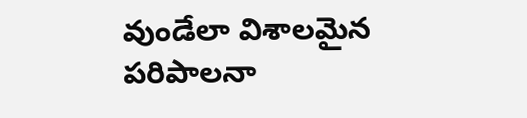వుండేలా విశాలమైన పరిపాలనా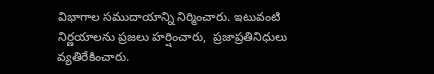విభాగాల సముదాయాన్ని నిర్మించారు. ఇటువంటి నిర్ణయాలను ప్రజలు హర్షించారు,  ప్రజాప్రతినిధులు వ్యతిరేకించారు.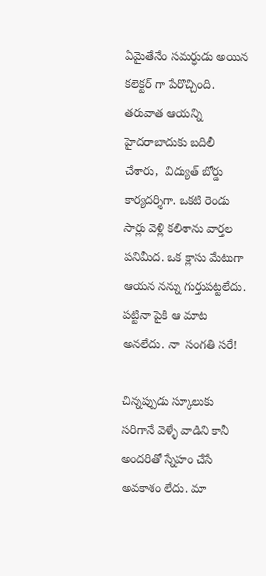ఏమైతేనేం సమర్ధుడు అయిన కలెక్టర్ గా పేరొచ్చింది. తరువాత ఆయన్ని హైదరాబాదుకు బదిలీ చేశారు,  విద్యుత్ బోర్డు కార్యదర్శిగా. ఒకటి రెండు సార్లు వెళ్లి కలిశాను వార్తల పనిమీద. ఒక క్లాసు మేటుగా ఆయన నన్ను గుర్తుపట్టలేదు. పట్టినా పైకి ఆ మాట అనలేదు. నా  సంగతి సరే!

చిన్నప్పుడు స్కూలుకు సరిగానే వెళ్ళే వాడిని కానీ అందరితో స్నేహం చేసే అవకాశం లేదు. మా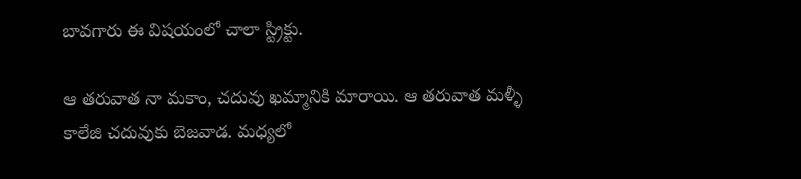బావగారు ఈ విషయంలో చాలా స్ట్రిక్టు.

ఆ తరువాత నా మకాం, చదువు ఖమ్మానికి మారాయి. ఆ తరువాత మళ్ళీ కాలేజి చదువుకు బెజవాడ. మధ్యలో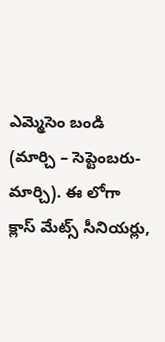ఎమ్మెసెం బండి (మార్చి – సెప్టెంబరు- మార్చి). ఈ లోగా క్లాస్ మేట్స్ సీనియర్లు,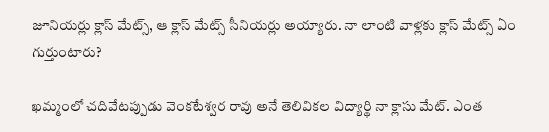జూనియర్లు క్లాస్ మేట్స్, ఆ క్లాస్ మేట్స్ సీనియర్లు అయ్యారు. నా లాంటి వాళ్లకు క్లాస్ మేట్స్ ఏం గుర్తుంటారు?

ఖమ్మంలో చదివేటప్పుడు వెంకటేశ్వర రావు అనే తెలివికల విద్యార్థి నా క్లాసు మేట్. ఎంత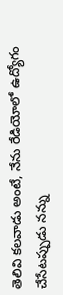తెలివి కలవాడు అంటే, నేను రేడియోలో ఉద్యోగం చేసేటప్పుడు నన్ను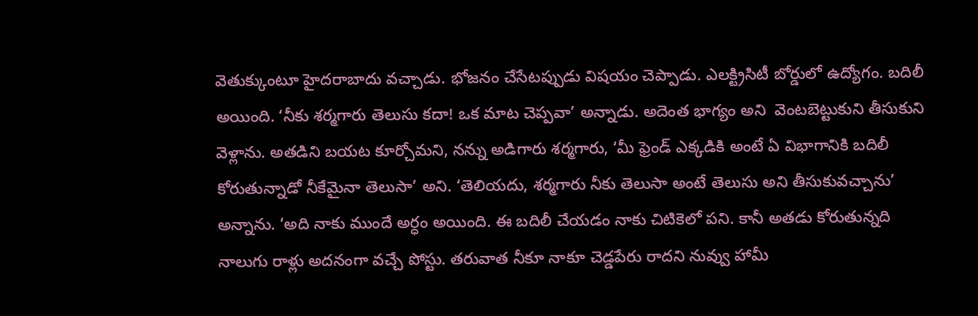వెతుక్కుంటూ హైదరాబాదు వచ్చాడు. భోజనం చేసేటప్పుడు విషయం చెప్పాడు. ఎలక్ట్రిసిటీ బోర్డులో ఉద్యోగం. బదిలీ అయింది. ‘నీకు శర్మగారు తెలుసు కదా! ఒక మాట చెప్పవా’ అన్నాడు. అదెంత భాగ్యం అని  వెంటబెట్టుకుని తీసుకుని వెళ్లాను. అతడిని బయట కూర్చోమని, నన్ను అడిగారు శర్మగారు, ‘మీ ఫ్రెండ్ ఎక్కడికి అంటే ఏ విభాగానికి బదిలీ కోరుతున్నాడో నీకేమైనా తెలుసా’ అని. ‘తెలియదు, శర్మగారు నీకు తెలుసా అంటే తెలుసు అని తీసుకువచ్చాను’ అన్నాను. ‘అది నాకు ముందే అర్ధం అయింది. ఈ బదిలీ చేయడం నాకు చిటికెలో పని. కానీ అతడు కోరుతున్నది నాలుగు రాళ్లు అదనంగా వచ్చే పోస్టు. తరువాత నీకూ నాకూ చెడ్డపేరు రాదని నువ్వు హామీ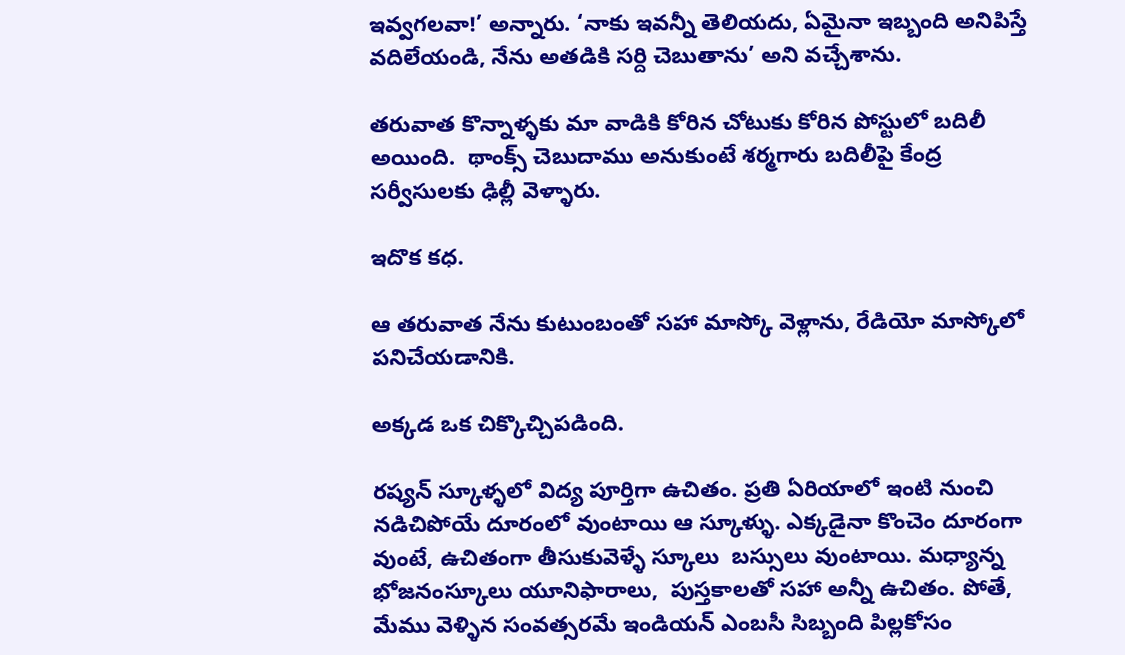ఇవ్వగలవా!’ అన్నారు. ‘నాకు ఇవన్నీ తెలియదు, ఏమైనా ఇబ్బంది అనిపిస్తే వదిలేయండి, నేను అతడికి సర్ది చెబుతాను’ అని వచ్చేశాను.

తరువాత కొన్నాళ్ళకు మా వాడికి కోరిన చోటుకు కోరిన పోస్టులో బదిలీ అయింది.  థాంక్స్ చెబుదాము అనుకుంటే శర్మగారు బదిలీపై కేంద్ర సర్వీసులకు ఢిల్లీ వెళ్ళారు.

ఇదొక కధ.

ఆ తరువాత నేను కుటుంబంతో సహా మాస్కో వెళ్లాను, రేడియో మాస్కోలో పనిచేయడానికి.

అక్కడ ఒక చిక్కొచ్చిపడింది.

రష్యన్ స్కూళ్ళలో విద్య పూర్తిగా ఉచితం. ప్రతి ఏరియాలో ఇంటి నుంచి నడిచిపోయే దూరంలో వుంటాయి ఆ స్కూళ్ళు. ఎక్కడైనా కొంచెం దూరంగా వుంటే, ఉచితంగా తీసుకువెళ్ళే స్కూలు  బస్సులు వుంటాయి. మధ్యాన్న భోజనంస్కూలు యూనిఫారాలు,  పుస్తకాలతో సహా అన్నీ ఉచితం. పోతే, మేము వెళ్ళిన సంవత్సరమే ఇండియన్ ఎంబసీ సిబ్బంది పిల్లకోసం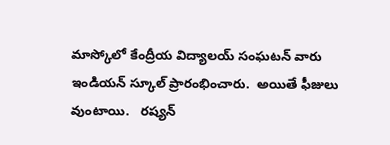మాస్కోలో కేంద్రీయ విద్యాలయ్ సంఘటన్ వారు  ఇండియన్ స్కూల్ ప్రారంభించారు.  అయితే ఫీజులు వుంటాయి.   రష్యన్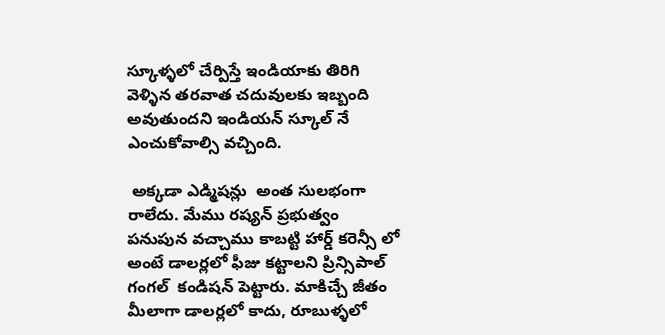స్కూళ్ళలో చేర్పిస్తే ఇండియాకు తిరిగి వెళ్ళిన తరవాత చదువులకు ఇబ్బంది అవుతుందని ఇండియన్ స్కూల్ నే ఎంచుకోవాల్సి వచ్చింది.

 అక్కడా ఎడ్మిషన్లు  అంత సులభంగా రాలేదు. మేము రష్యన్ ప్రభుత్వం పనుపున వచ్చాము కాబట్టి హార్డ్ కరెన్సీ లో అంటే డాలర్లలో ఫీజు కట్టాలని ప్రిన్సిపాల్  గంగల్  కండిషన్ పెట్టారు. మాకిచ్చే జీతం మీలాగా డాలర్లలో కాదు, రూబుళ్ళలో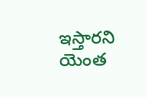ఇస్తారని యెంత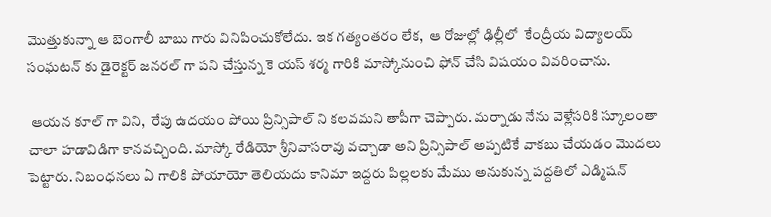మొత్తుకున్నా ఆ బెంగాలీ బాబు గారు వినిపించుకోలేదు. ఇక గత్యంతరం లేక,  ఆ రోజుల్లో ఢిల్లీలో  కేంద్రీయ విద్యాలయ్ సంఘటన్ కు డైరెక్టర్ జనరల్ గా పని చేస్తున్న కె యస్ శర్మ గారికి మాస్కోనుంచి ఫోన్ చేసి విషయం వివరించాను.

 ఆయన కూల్ గా విని,  రేపు ఉదయం పోయి ప్రిన్సిపాల్ ని కలవమని తాపీగా చెప్పారు. మర్నాడు నేను వెళ్లేసరికి స్కూలంతా చాలా హడావిడిగా కానవచ్చింది. మాస్కో రేడియో శ్రీనివాసరావు వచ్చాడా అని ప్రిన్సిపాల్ అప్పటికే వాకబు చేయడం మొదలు పెట్టారు. నిబంధనలు ఏ గాలికి పోయాయో తెలియదు కానిమా ఇద్దరు పిల్లలకు మేము అనుకున్న పద్దతిలో ఎడ్మిషన్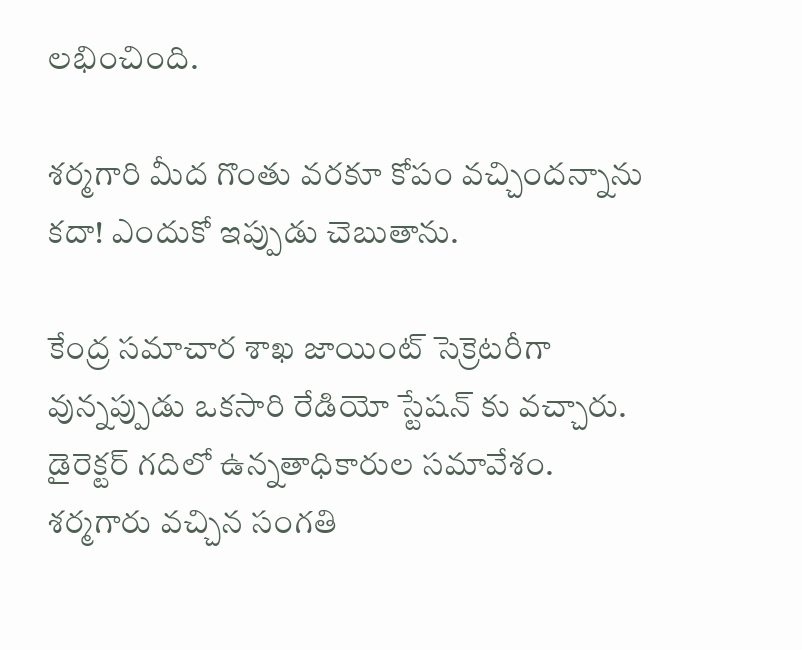లభించింది.

శర్మగారి మీద గొంతు వరకూ కోపం వచ్చిందన్నాను కదా! ఎందుకో ఇప్పుడు చెబుతాను.

కేంద్ర సమాచార శాఖ జాయింట్ సెక్రెటరీగా వున్నప్పుడు ఒకసారి రేడియో స్టేషన్ కు వచ్చారు. డైరెక్టర్ గదిలో ఉన్నతాధికారుల సమావేశం. శర్మగారు వచ్చిన సంగతి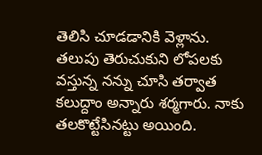తెలిసి చూడడానికి వెళ్లాను. తలుపు తెరుచుకుని లోపలకు వస్తున్న నన్ను చూసి తర్వాత కలుద్దాం అన్నారు శర్మగారు. నాకు తలకొట్టేసినట్టు అయింది.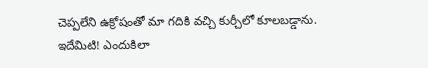చెప్పలేని ఉక్రోషంతో మా గదికి వచ్చి కుర్చీలో కూలబడ్డాను. ఇదేమిటి! ఎందుకిలా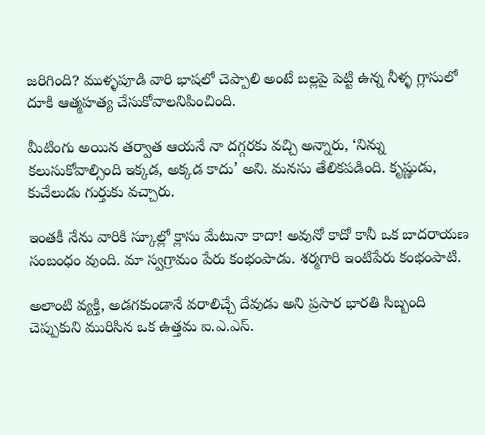జరిగింది? ముళ్ళపూడి వారి భాషలో చెప్పాలి అంటే బల్లపై పెట్టి ఉన్న నీళ్ళ గ్లాసులో దూకి ఆత్మహత్య చేసుకోవాలనిపించింది.

మీటింగు అయిన తర్వాత ఆయనే నా దగ్గరకు వచ్చి అన్నారు, ‘నిన్ను కలుసుకోవాల్సింది ఇక్కడ, అక్కడ కాదు’ అని. మనసు తేలికపడింది. కృష్ణుడు, కుచేలుడు గుర్తుకు వచ్చారు.

ఇంతకీ నేను వారికి స్కూల్లో క్లాసు మేటునా కాదా! అవునో కాదో కానీ ఒక బాదరాయణ సంబంధం వుంది. మా స్వగ్రామం పేరు కంభంపాడు. శర్మగారి ఇంటిపేరు కంభంపాటి.

అలాంటి వ్యక్తి, అడగకుండానే వరాలిచ్చే దేవుడు అని ప్రసార భారతి సిబ్బంది చెప్పుకుని మురిసిన ఒక ఉత్తమ ఐ.ఎ.ఎస్.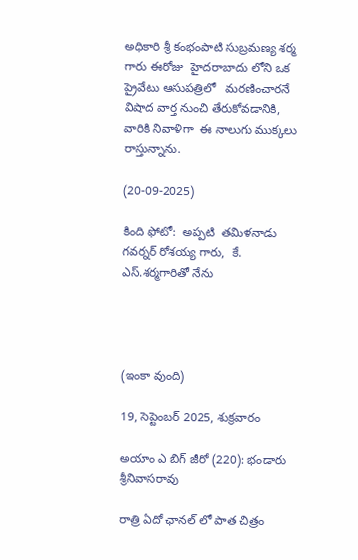అధికారి శ్రీ కంభంపాటి సుబ్రమణ్య శర్మ గారు ఈరోజు  హైదరాబాదు లోని ఒక ప్రైవేటు ఆసుపత్రిలో   మరణించారనే విషాద వార్త నుంచి తేరుకోవడానికి, వారికి నివాళిగా  ఈ నాలుగు ముక్కలు రాస్తున్నాను.

(20-09-2025)

కింది ఫోటో:  అప్పటి  తమిళనాడు గవర్నర్ రోశయ్య గారు,  కే. ఎస్.శర్మగారితో నేను




(ఇంకా వుంది)

19, సెప్టెంబర్ 2025, శుక్రవారం

అయాం ఎ బిగ్ జీరో (220): భండారు శ్రీనివాసరావు

రాత్రి ఏదో ఛానల్ లో పాత చిత్రం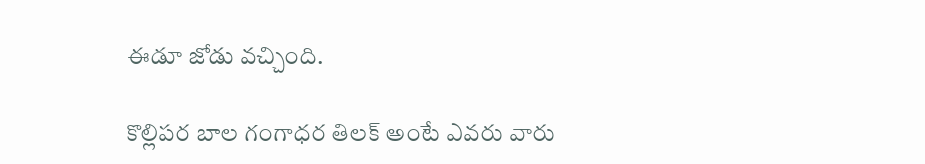ఈడూ జోడు వచ్చింది.

కొల్లిపర బాల గంగాధర తిలక్ అంటే ఎవరు వారు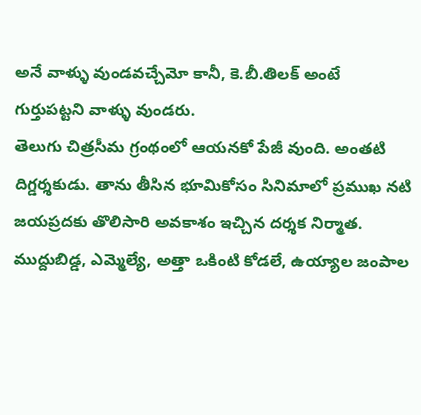అనే వాళ్ళు వుండవచ్చేమో కానీ, కె.బీ.తిలక్ అంటే గుర్తుపట్టని వాళ్ళు వుండరు.
తెలుగు చిత్రసీమ గ్రంథంలో ఆయనకో పేజీ వుంది. అంతటి దిగ్డర్శకుడు. తాను తీసిన భూమికోసం సినిమాలో ప్రముఖ నటి జయప్రదకు తొలిసారి అవకాశం ఇచ్చిన దర్శక నిర్మాత. ముద్దుబిడ్డ, ఎమ్మెల్యే, అత్తా ఒకింటి కోడలే, ఉయ్యాల జంపాల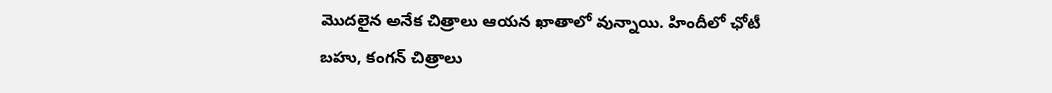మొదలైన అనేక చిత్రాలు ఆయన ఖాతాలో వున్నాయి. హిందీలో ఛోటీ బహు, కంగన్ చిత్రాలు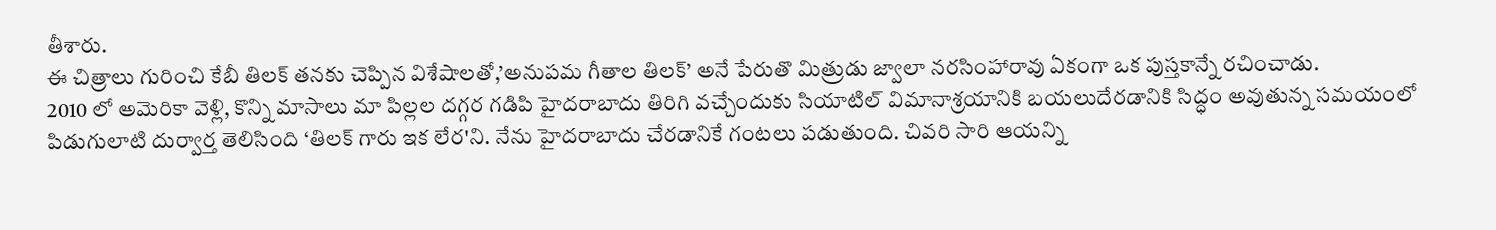తీశారు.
ఈ చిత్రాలు గురించి కేబీ తిలక్ తనకు చెప్పిన విశేషాలతో,’అనుపమ గీతాల తిలక్’ అనే పేరుతొ మిత్రుడు జ్వాలా నరసింహారావు ఏకంగా ఒక పుస్తకాన్నే రచించాడు.
2010 లో అమెరికా వెళ్లి, కొన్ని మాసాలు మా పిల్లల దగ్గర గడిపి హైదరాబాదు తిరిగి వచ్చేందుకు సియాటిల్ విమానాశ్రయానికి బయలుదేరడానికి సిద్ధం అవుతున్న సమయంలో పిడుగులాటి దుర్వార్త తెలిసింది ‘తిలక్ గారు ఇక లేర'ని. నేను హైదరాబాదు చేరడానికే గంటలు పడుతుంది. చివరి సారి ఆయన్ని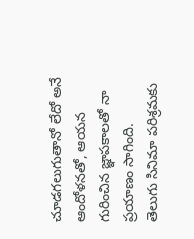చూడగలుగుతానో లేదో అనే ఆందోళనతో, ఆయన గురించిన జ్ఞాపకాలతో నా ప్రయాణం సాగింది.
తెలుగు సినిమా పరిశ్రమకు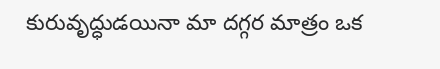కురువృద్ధుడయినా మా దగ్గర మాత్రం ఒక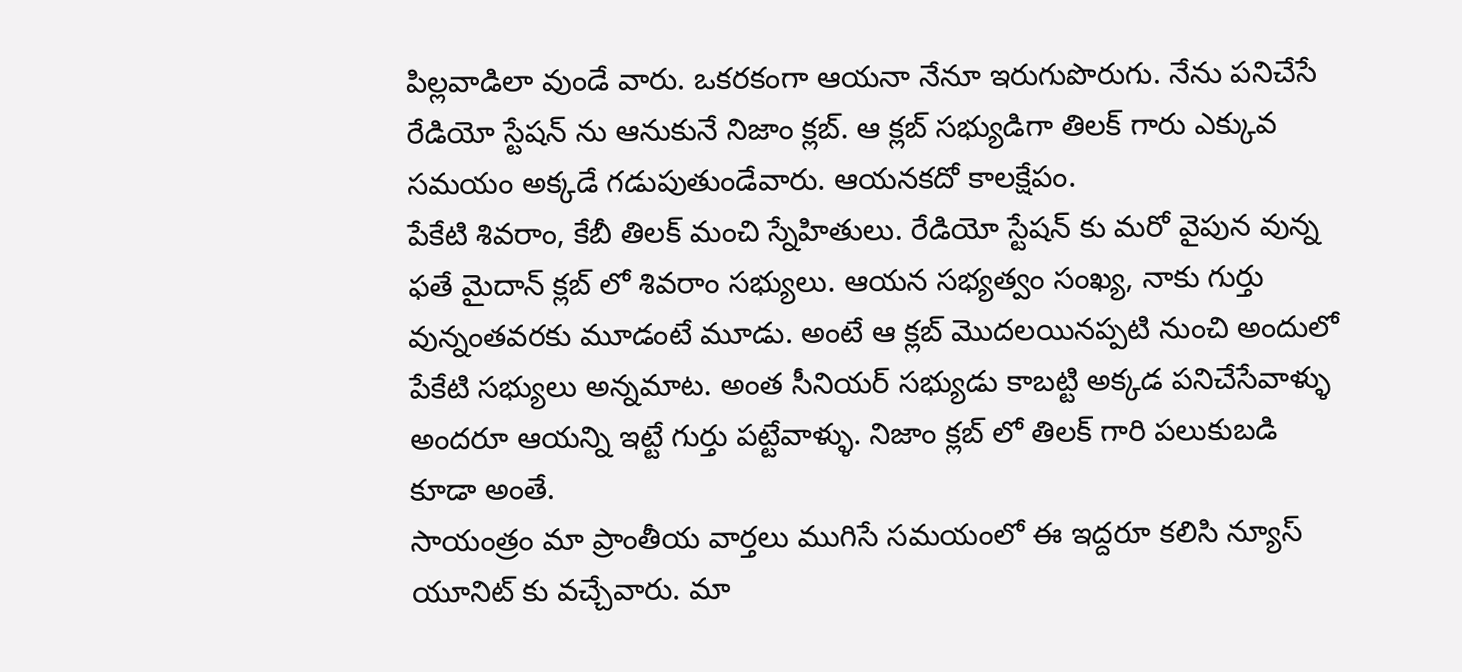పిల్లవాడిలా వుండే వారు. ఒకరకంగా ఆయనా నేనూ ఇరుగుపొరుగు. నేను పనిచేసే రేడియో స్టేషన్ ను ఆనుకునే నిజాం క్లబ్. ఆ క్లబ్ సభ్యుడిగా తిలక్ గారు ఎక్కువ సమయం అక్కడే గడుపుతుండేవారు. ఆయనకదో కాలక్షేపం.
పేకేటి శివరాం, కేబీ తిలక్ మంచి స్నేహితులు. రేడియో స్టేషన్ కు మరో వైపున వున్న ఫతే మైదాన్ క్లబ్ లో శివరాం సభ్యులు. ఆయన సభ్యత్వం సంఖ్య, నాకు గుర్తు వున్నంతవరకు మూడంటే మూడు. అంటే ఆ క్లబ్ మొదలయినప్పటి నుంచి అందులో పేకేటి సభ్యులు అన్నమాట. అంత సీనియర్ సభ్యుడు కాబట్టి అక్కడ పనిచేసేవాళ్ళు అందరూ ఆయన్ని ఇట్టే గుర్తు పట్టేవాళ్ళు. నిజాం క్లబ్ లో తిలక్ గారి పలుకుబడి కూడా అంతే.
సాయంత్రం మా ప్రాంతీయ వార్తలు ముగిసే సమయంలో ఈ ఇద్దరూ కలిసి న్యూస్ యూనిట్ కు వచ్చేవారు. మా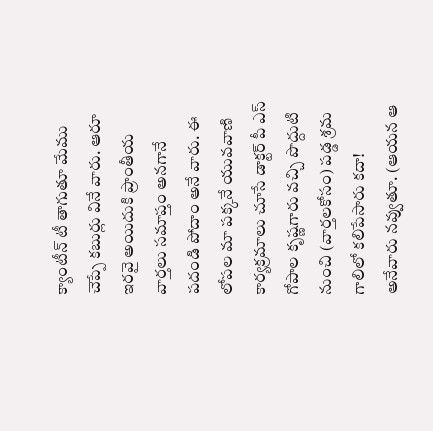క్యాంటీన్ టీ తాగుతూ మేము చెప్పే కబుర్లు వినే వారు. ఆరూ ఇరవై అయిదుకి ప్రాంతీయ వార్తలు సమాప్తం అనగానే పదండి పోదాం అనే వారు. ఈ లోపల మా పక్కనే యువవాణి కార్యక్రమాలు చూసే డాక్టర్ పీ ఎస్ గోపాల కృష్ణగారు వచ్చి పొద్దుటి నుంచి (వార్తలకోసం) పడ్డ శ్రమ గాలిలో కలిపేసారు కదా! అనేవారు నవ్వుతూ. (ఆయన ఆ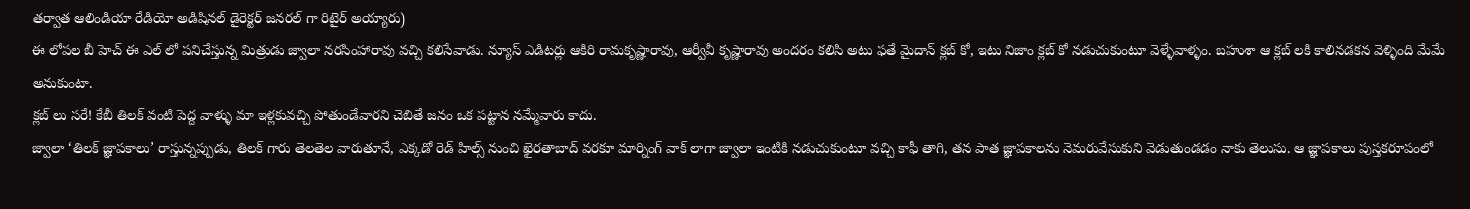తర్వాత ఆలిండియా రేడియో అడిషినల్ డైరెక్టర్ జనరల్ గా రిటైర్ అయ్యారు)
ఈ లోపల బీ హెచ్ ఈ ఎల్ లో పనిచేస్తున్న మిత్రుడు జ్వాలా నరసింహారావు వచ్చి కలిసేవాడు. న్యూస్ ఎడిటర్లు ఆకిరి రామకృష్ణారావు, ఆర్వీవీ కృష్ణారావు అందరం కలిసి అటు ఫతే మైదాన్ క్లబ్ కో, ఇటు నిజాం క్లబ్ కో నడుచుకుంటూ వెళ్ళేవాళ్ళం. బహుశా ఆ క్లబ్ లకి కాలినడకన వెళ్ళింది మేమే అనుకుంటా.
క్లబ్ లు సరే! కేబీ తిలక్ వంటి పెద్ద వాళ్ళు మా ఇళ్లకువచ్చి పోతుండేవారని చెబితే జనం ఒక పట్టాన నమ్మేవారు కాదు.
జ్వాలా ‘తిలక్ జ్ఞాపకాలు’ రాస్తున్నప్పుడు, తిలక్ గారు తెలతెల వారుతూనే, ఎక్కడో రెడ్ హిల్స్ నుంచి ఖైరతాబాద్ వరకూ మార్నింగ్ వాక్ లాగా జ్వాలా ఇంటికి నడుచుకుంటూ వచ్చి కాఫీ తాగి, తన పాత జ్ఞాపకాలను నెమరువేసుకుని వెడుతుండడం నాకు తెలుసు. ఆ జ్ఞాపకాలు పుస్తకరూపంలో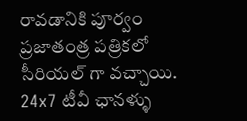రావడానికి పూర్వం ప్రజాతంత్ర పత్రికలో సీరియల్ గా వచ్చాయి.
24x7 టీవీ ఛానళ్ళు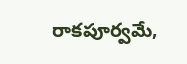రాకపూర్వమే,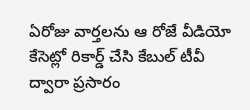ఏరోజు వార్తలను ఆ రోజే వీడియో కేసెట్లో రికార్డ్ చేసి కేబుల్ టీవీ ద్వారా ప్రసారం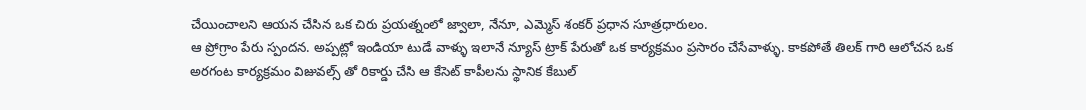చేయించాలని ఆయన చేసిన ఒక చిరు ప్రయత్నంలో జ్వాలా, నేనూ, ఎమ్మెస్ శంకర్ ప్రధాన సూత్రధారులం.
ఆ ప్రోగ్రాం పేరు స్పందన. అప్పట్లో ఇండియా టుడే వాళ్ళు ఇలానే న్యూస్ ట్రాక్ పేరుతో ఒక కార్యక్రమం ప్రసారం చేసేవాళ్ళు. కాకపోతే తిలక్ గారి ఆలోచన ఒక అరగంట కార్యక్రమం విజువల్స్ తో రికార్డు చేసి ఆ కేసెట్ కాపీలను స్థానిక కేబుల్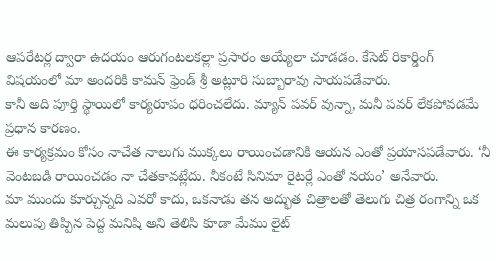ఆపరేటర్ల ద్వారా ఉదయం ఆరుగంటలకల్లా ప్రసారం అయ్యేలా చూడడం. కేసెట్ రికార్డింగ్ విషయంలో మా అందరికి కామన్ ఫ్రెండ్ శ్రీ అట్లూరి సుబ్బారావు సాయపడేవారు.
కానీ అది పూర్తి స్థాయిలో కార్యరూపం ధరించలేదు. మ్యాన్ పవర్ వున్నా, మనీ పవర్ లేకపోవడమే ప్రధాన కారణం.
ఈ కార్యక్రమం కోసం నాచేత నాలుగు ముక్కలు రాయించడానికి ఆయన ఎంతో ప్రయాసపడేవారు. ‘నీ వెంటబడి రాయించడం నా చేతకావట్లేదు. నీకంటే సినిమా రైటర్లే ఎంతో నయం’ అనేవారు.
మా ముందు కూర్చున్నది ఎవరో కాదు, ఒకనాడు తన అద్భుత చిత్రాలతో తెలుగు చిత్ర రంగాన్ని ఒక మలుపు తిప్పిన పెద్ద మనిషి అని తెలిసి కూడా మేము లైట్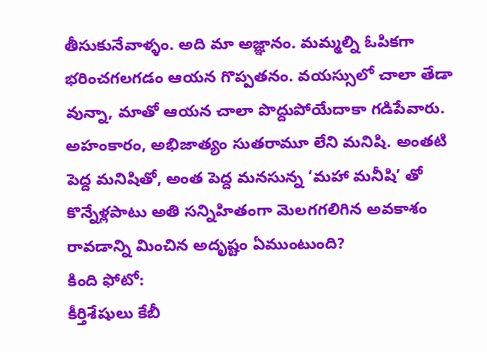తీసుకునేవాళ్ళం. అది మా అజ్ఞానం. మమ్మల్ని ఓపికగా భరించగలగడం ఆయన గొప్పతనం. వయస్సులో చాలా తేడా వున్నా, మాతో ఆయన చాలా పొద్దుపోయేదాకా గడిపేవారు.
అహంకారం, అభిజాత్యం సుతరామూ లేని మనిషి. అంతటి పెద్ద మనిషితో, అంత పెద్ద మనసున్న ‘మహా మనీషి’ తో కొన్నేళ్లపాటు అతి సన్నిహితంగా మెలగగలిగిన అవకాశం రావడాన్ని మించిన అదృష్టం ఏముంటుంది?
కింది ఫోటో:
కీర్తిశేషులు కేబీ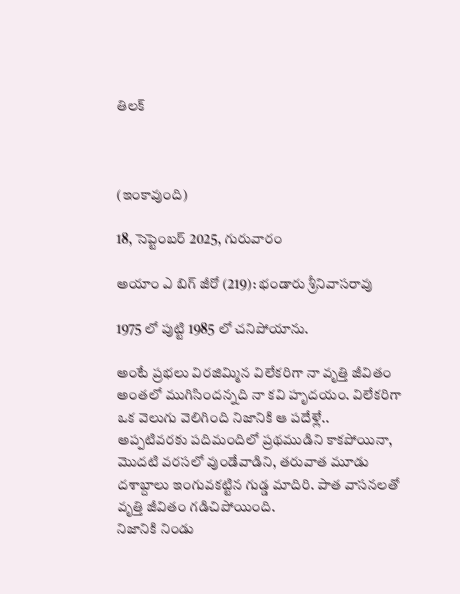తిలక్



(ఇంకావుంది)

18, సెప్టెంబర్ 2025, గురువారం

అయాం ఎ బిగ్ జీరో (219): భండారు శ్రీనివాసరావు

1975 లో పుట్టి 1985 లో చనిపోయాను.

అంటే ప్రభలు విరజిమ్మిన విలేకరిగా నా వృత్తి జీవితం అంతలో ముగిసిందన్నది నా కవి హృదయం. విలేకరిగా ఒక వెలుగు వెలిగింది నిజానికి ఆ పదేళ్లే..
అప్పటివరకు పదిమందిలో ప్రథముడిని కాకపోయినా, మొదటి వరసలో వుండేవాడిని, తరువాత మూడు దశాబ్దాలు ఇంగువకట్టిన గుడ్డ మాదిరి. పాత వాసనలతో వృత్తి జీవితం గడిచిపోయింది.
నిజానికి నిండు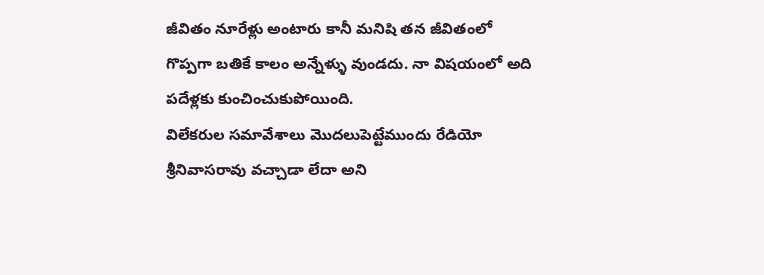జీవితం నూరేళ్లు అంటారు కానీ మనిషి తన జీవితంలో గొప్పగా బతికే కాలం అన్నేళ్ళు వుండదు. నా విషయంలో అది పదేళ్లకు కుంచించుకుపోయింది.
విలేకరుల సమావేశాలు మొదలుపెట్టేముందు రేడియో శ్రీనివాసరావు వచ్చాడా లేదా అని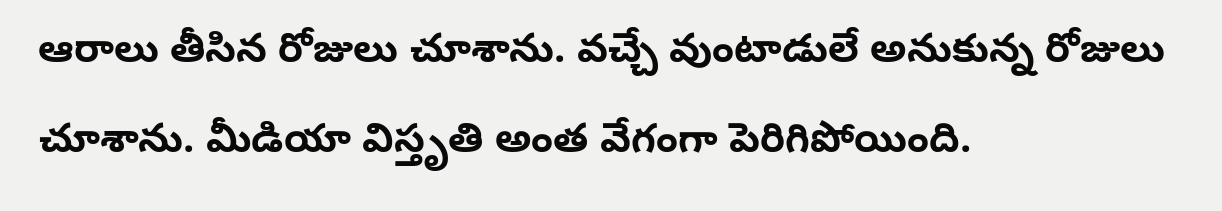ఆరాలు తీసిన రోజులు చూశాను. వచ్చే వుంటాడులే అనుకున్న రోజులు చూశాను. మీడియా విస్తృతి అంత వేగంగా పెరిగిపోయింది.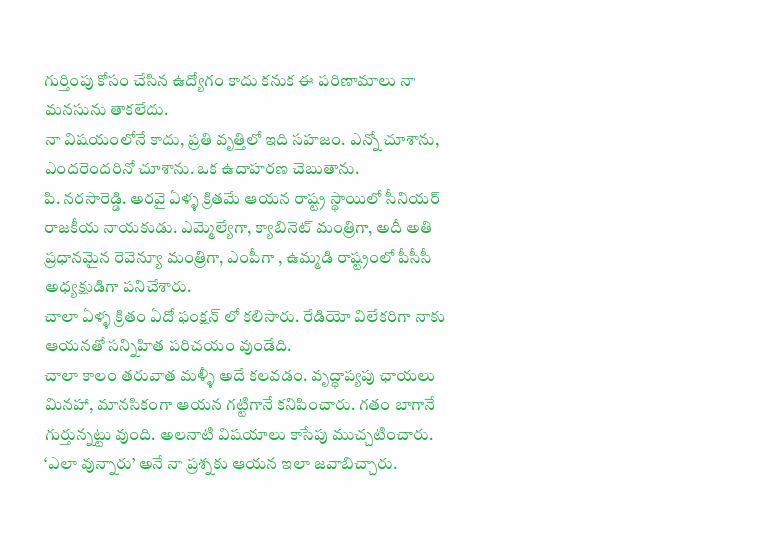గుర్తింపు కోసం చేసిన ఉద్యోగం కాదు కనుక ఈ పరిణామాలు నా మనసును తాకలేదు.
నా విషయంలోనే కాదు, ప్రతి వృత్తిలో ఇది సహజం. ఎన్నో చూశాను, ఎందరెందరినో చూశాను. ఒక ఉదాహరణ చెబుతాను.
పి. నరసారెడ్డి. అరవై ఏళ్ళ క్రితమే ఆయన రాష్ట్ర స్థాయిలో సీనియర్ రాజకీయ నాయకుడు. ఎమ్మెల్యేగా, క్యాబినెట్ మంత్రిగా, అదీ అతి ప్రధానమైన రెవెన్యూ మంత్రిగా, ఎంపీగా , ఉమ్మడి రాష్ట్రంలో పీసీసీ అధ్యక్షుడిగా పనిచేశారు.
చాలా ఏళ్ళ క్రితం ఏదో ఫంక్షన్ లో కలిసారు. రేడియో విలేకరిగా నాకు ఆయనతో సన్నిహిత పరిచయం వుండేది.
చాలా కాలం తరువాత మళ్ళీ అదే కలవడం. వృద్ధాప్యపు ఛాయలు మినహా, మానసికంగా ఆయన గట్టిగానే కనిపించారు. గతం బాగానే గుర్తున్నట్టు వుంది. అలనాటి విషయాలు కాసేపు ముచ్చటించారు. ‘ఎలా వున్నారు’ అనే నా ప్రశ్నకు ఆయన ఇలా జవాబిచ్చారు.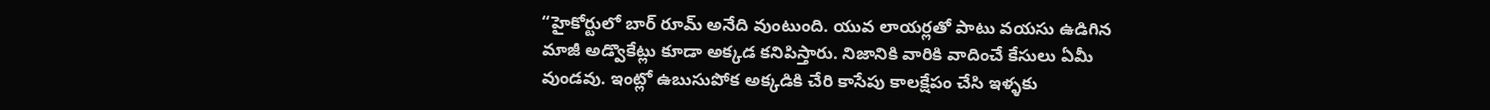“హైకోర్టులో బార్ రూమ్ అనేది వుంటుంది. యువ లాయర్లతో పాటు వయసు ఉడిగిన మాజీ అడ్వొకేట్లు కూడా అక్కడ కనిపిస్తారు. నిజానికి వారికి వాదించే కేసులు ఏమీ వుండవు. ఇంట్లో ఉబుసుపోక అక్కడికి చేరి కాసేపు కాలక్షేపం చేసి ఇళ్ళకు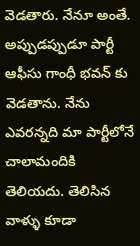వెడతారు. నేనూ అంతే. అప్పుడప్పుడూ పార్టీ ఆఫీసు గాంధీ భవన్ కు వెడతాను. నేను ఎవరన్నది మా పార్టీలోనే చాలామందికి తెలియదు. తెలిసిన వాళ్ళు కూడా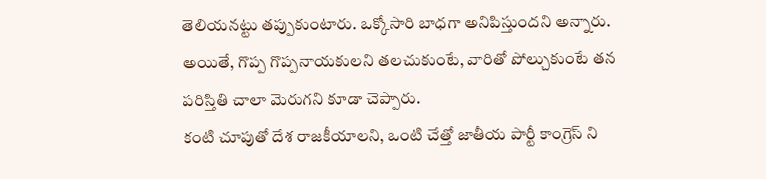తెలియనట్టు తప్పుకుంటారు. ఒక్కోసారి బాధగా అనిపిస్తుందని అన్నారు. అయితే, గొప్ప గొప్పనాయకులని తలచుకుంటే, వారితో పోల్చుకుంటే తన పరిస్తితి చాలా మెరుగని కూడా చెప్పారు.
కంటి చూపుతో దేశ రాజకీయాలని, ఒంటి చేత్తో జాతీయ పార్టీ కాంగ్రెస్ ని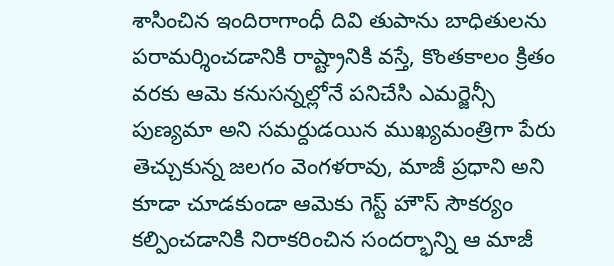శాసించిన ఇందిరాగాంధీ దివి తుపాను బాధితులను పరామర్శించడానికి రాష్ట్రానికి వస్తే, కొంతకాలం క్రితం వరకు ఆమె కనుసన్నల్లోనే పనిచేసి ఎమర్జెన్సీ పుణ్యమా అని సమర్దుడయిన ముఖ్యమంత్రిగా పేరు తెచ్చుకున్న జలగం వెంగళరావు, మాజీ ప్రధాని అని కూడా చూడకుండా ఆమెకు గెస్ట్ హౌస్ సౌకర్యం కల్పించడానికి నిరాకరించిన సందర్భాన్ని ఆ మాజీ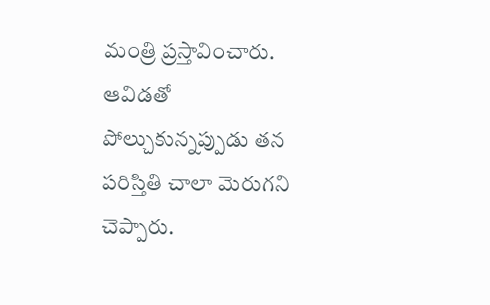మంత్రి ప్రస్తావించారు. ఆవిడతో పోల్చుకున్నప్పుడు తన పరిస్తితి చాలా మెరుగని చెప్పారు.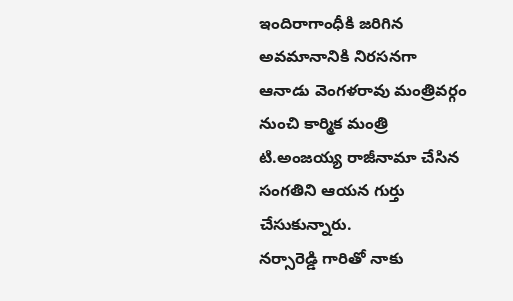ఇందిరాగాంధీకి జరిగిన అవమానానికి నిరసనగా ఆనాడు వెంగళరావు మంత్రివర్గం నుంచి కార్మిక మంత్రి టి.అంజయ్య రాజీనామా చేసిన సంగతిని ఆయన గుర్తు చేసుకున్నారు.
నర్సారెడ్డి గారితో నాకు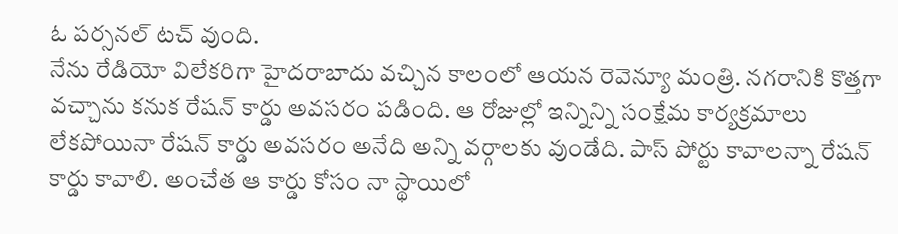ఓ పర్సనల్ టచ్ వుంది.
నేను రేడియో విలేకరిగా హైదరాబాదు వచ్చిన కాలంలో ఆయన రెవెన్యూ మంత్రి. నగరానికి కొత్తగా వచ్చాను కనుక రేషన్ కార్డు అవసరం పడింది. ఆ రోజుల్లో ఇన్నిన్ని సంక్షేమ కార్యక్రమాలు లేకపోయినా రేషన్ కార్డు అవసరం అనేది అన్ని వర్గాలకు వుండేది. పాస్ పోర్టు కావాలన్నా రేషన్ కార్డు కావాలి. అంచేత ఆ కార్డు కోసం నా స్థాయిలో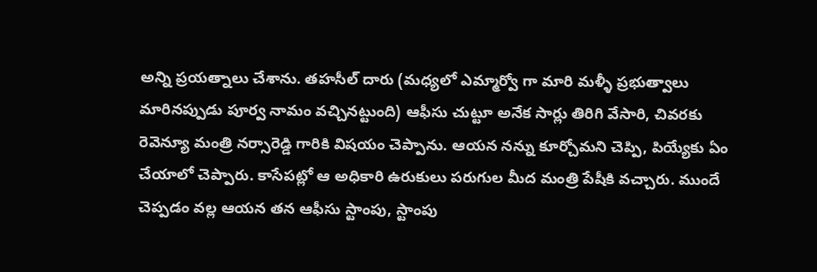అన్ని ప్రయత్నాలు చేశాను. తహసీల్ దారు (మధ్యలో ఎమ్మార్వో గా మారి మళ్ళీ ప్రభుత్వాలు మారినప్పుడు పూర్వ నామం వచ్చినట్టుంది) ఆఫీసు చుట్టూ అనేక సార్లు తిరిగి వేసారి, చివరకు రెవెన్యూ మంత్రి నర్సారెడ్డి గారికి విషయం చెప్పాను. ఆయన నన్ను కూర్చోమని చెప్పి, పియ్యేకు ఏం చేయాలో చెప్పారు. కాసేపట్లో ఆ అధికారి ఉరుకులు పరుగుల మీద మంత్రి పేషీకి వచ్చారు. ముందే చెప్పడం వల్ల ఆయన తన ఆఫీసు స్టాంపు, స్టాంపు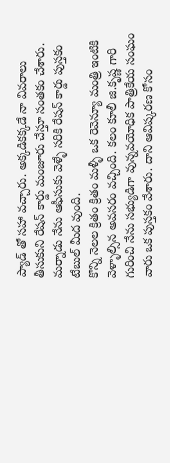ప్యాడ్ తో సహా వచ్చారు. అక్కడికక్కడే నా వివరాలు తీసుకుని రేషన్ కార్డు మంజూరు చేస్తూ సంతకం చేశారు. మర్నాడు నేను ఆఫీసుకు వెళ్ళే సరికి రేషన్ కార్డు పుస్తకం టేబుల్ మీద వుంది.
కొన్ని నెలల క్రితం క్రితం మళ్ళీ ఒక రెవెన్యూ మంత్రి ఇంటికి వెళ్ళాల్సిన అవసరం వచ్చింది. కలం కూలీ జి.కృష్ణ గారి గురించి నేను సభ్యుడిగా వున్నవయోధిక పాత్రికేయ సంఘం వారు ఒక పుస్తకం వేశారు. దాని ఆవిష్కరణ కోసం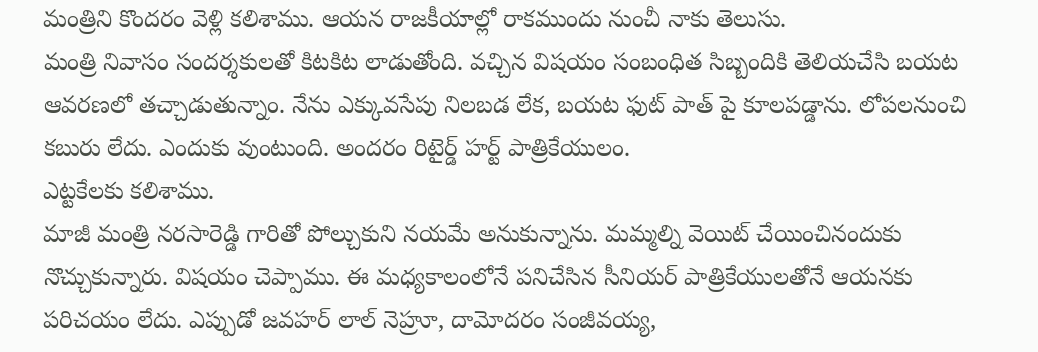మంత్రిని కొందరం వెళ్లి కలిశాము. ఆయన రాజకీయాల్లో రాకముందు నుంచీ నాకు తెలుసు.
మంత్రి నివాసం సందర్శకులతో కిటకిట లాడుతోంది. వచ్చిన విషయం సంబంధిత సిబ్బందికి తెలియచేసి బయట ఆవరణలో తచ్చాడుతున్నాం. నేను ఎక్కువసేపు నిలబడ లేక, బయట ఫుట్ పాత్ పై కూలపడ్డాను. లోపలనుంచి కబురు లేదు. ఎందుకు వుంటుంది. అందరం రిటైర్డ్ హర్ట్ పాత్రికేయులం.
ఎట్టకేలకు కలిశాము.
మాజీ మంత్రి నరసారెడ్డి గారితో పోల్చుకుని నయమే అనుకున్నాను. మమ్మల్ని వెయిట్ చేయించినందుకు నొచ్చుకున్నారు. విషయం చెప్పాము. ఈ మధ్యకాలంలోనే పనిచేసిన సీనియర్ పాత్రికేయులతోనే ఆయనకు పరిచయం లేదు. ఎప్పుడో జవహర్ లాల్ నెహ్రూ, దామోదరం సంజీవయ్య,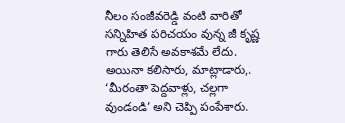నీలం సంజీవరెడ్డి వంటి వారితో సన్నిహిత పరిచయం వున్న జీ కృష్ణ గారు తెలిసే అవకాశమే లేదు.
అయినా కలిసారు, మాట్లాడారు,. ‘మీరంతా పెద్దవాళ్లు, చల్లగా వుండండి’ అని చెప్పి పంపేశారు.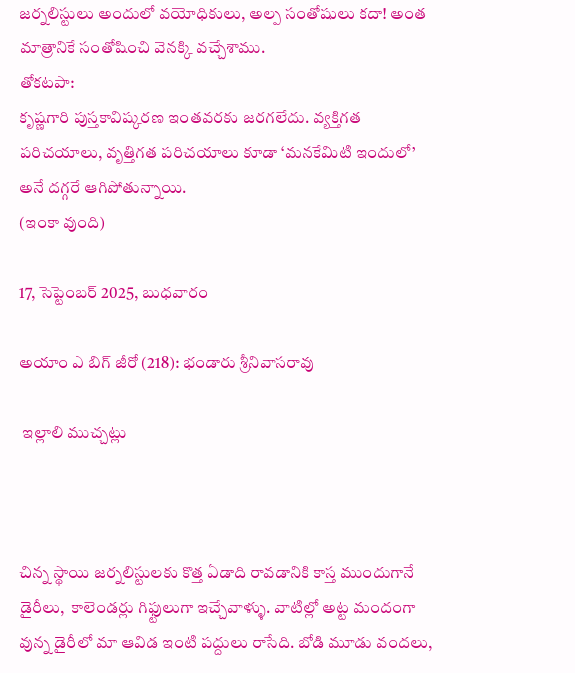జర్నలిస్టులు అందులో వయోధికులు, అల్ప సంతోషులు కదా! అంత మాత్రానికే సంతోషించి వెనక్కి వచ్చేశాము.
తోకటపా:
కృష్ణగారి పుస్తకావిష్కరణ ఇంతవరకు జరగలేదు. వ్యక్తిగత పరిచయాలు, వృత్తిగత పరిచయాలు కూడా ‘మనకేమిటి ఇందులో’ అనే దగ్గరే ఆగిపోతున్నాయి.
(ఇంకా వుంది)

17, సెప్టెంబర్ 2025, బుధవారం

అయాం ఎ బిగ్ జీరో (218): భండారు శ్రీనివాసరావు

 ఇల్లాలి ముచ్చట్లు



చిన్న స్థాయి జర్నలిస్టులకు కొత్త ఏడాది రావడానికి కాస్త ముందుగానే డైరీలు,  కాలెండర్లు గిఫ్టులుగా ఇచ్చేవాళ్ళు. వాటిల్లో అట్ట మందంగా  వున్న డైరీలో మా ఆవిడ ఇంటి పద్దులు రాసేది. బోడి మూడు వందలు,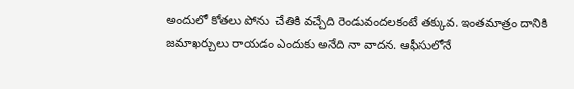అందులో కోతలు పోను  చేతికి వచ్చేది రెండువందలకంటే తక్కువ. ఇంతమాత్రం దానికి జమాఖర్చులు రాయడం ఎందుకు అనేది నా వాదన. ఆఫీసులోనే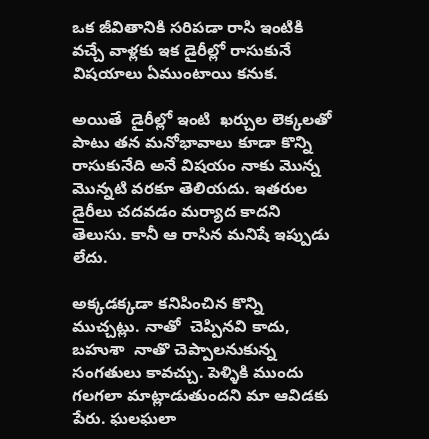ఒక జీవితానికి సరిపడా రాసి ఇంటికి వచ్చే వాళ్లకు ఇక డైరీల్లో రాసుకునే విషయాలు ఏముంటాయి కనుక.

అయితే  డైరీల్లో ఇంటి  ఖర్చుల లెక్కలతో పాటు తన మనోభావాలు కూడా కొన్ని  రాసుకునేది అనే విషయం నాకు మొన్న మొన్నటి వరకూ తెలియదు. ఇతరుల డైరీలు చదవడం మర్యాద కాదని తెలుసు. కానీ ఆ రాసిన మనిషే ఇప్పుడు లేదు.

అక్కడక్కడా కనిపించిన కొన్ని ముచ్చట్లు. నాతో  చెప్పినవి కాదు, బహుశా  నాతొ చెప్పాలనుకున్న సంగతులు కావచ్చు. పెళ్ళికి ముందు గలగలా మాట్లాడుతుందని మా ఆవిడకు పేరు. ఘలఘలా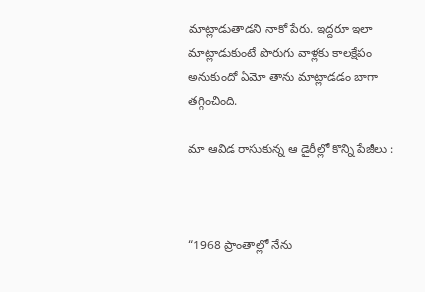మాట్లాడుతాడని నాకో పేరు. ఇద్దరూ ఇలా మాట్లాడుకుంటే పొరుగు వాళ్లకు కాలక్షేపం అనుకుందో ఏమో తాను మాట్లాడడం బాగా తగ్గించింది.

మా ఆవిడ రాసుకున్న ఆ డైరీల్లో కొన్ని పేజీలు :



“1968 ప్రాంతాల్లో నేను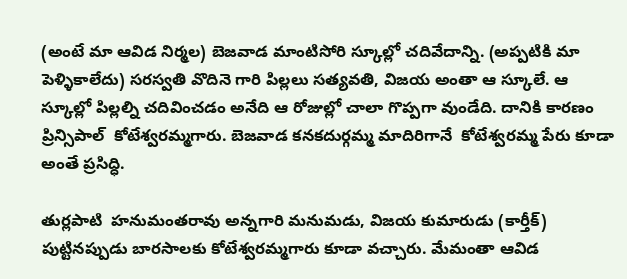(అంటే మా ఆవిడ నిర్మల) బెజవాడ మాంటిసోరి స్కూల్లో చదివేదాన్ని. (అప్పటికి మా పెళ్ళికాలేదు) సరస్వతి వొదినె గారి పిల్లలు సత్యవతి, విజయ అంతా ఆ స్కూలే. ఆ స్కూల్లో పిల్లల్ని చదివించడం అనేది ఆ రోజుల్లో చాలా గొప్పగా వుండేది. దానికి కారణం ప్రిన్సిపాల్  కోటేశ్వరమ్మగారు. బెజవాడ కనకదుర్గమ్మ మాదిరిగానే  కోటేశ్వరమ్మ పేరు కూడా అంతే ప్రసిద్ధి.

తుర్లపాటి  హనుమంతరావు అన్నగారి మనుమడు, విజయ కుమారుడు (కార్తీక్) పుట్టినప్పుడు బారసాలకు కోటేశ్వరమ్మగారు కూడా వచ్చారు. మేమంతా ఆవిడ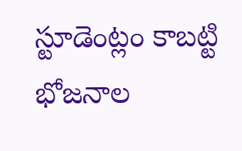స్టూడెంట్లం కాబట్టి భోజనాల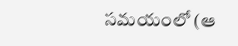సమయంలో (ఆ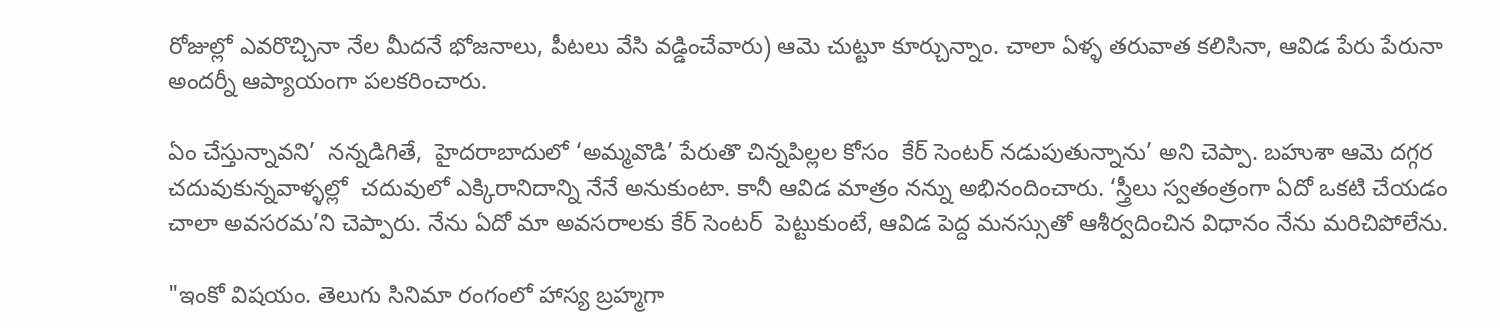రోజుల్లో ఎవరొచ్చినా నేల మీదనే భోజనాలు, పీటలు వేసి వడ్డించేవారు) ఆమె చుట్టూ కూర్చున్నాం. చాలా ఏళ్ళ తరువాత కలిసినా, ఆవిడ పేరు పేరునా అందర్నీ ఆప్యాయంగా పలకరించారు.

ఏం చేస్తున్నావని’  నన్నడిగితే,  హైదరాబాదులో ‘అమ్మవొడి’ పేరుతొ చిన్నపిల్లల కోసం  కేర్ సెంటర్ నడుపుతున్నాను’ అని చెప్పా. బహుశా ఆమె దగ్గర చదువుకున్నవాళ్ళల్లో  చదువులో ఎక్కిరానిదాన్ని నేనే అనుకుంటా. కానీ ఆవిడ మాత్రం నన్ను అభినందించారు. ‘స్త్రీలు స్వతంత్రంగా ఏదో ఒకటి చేయడం చాలా అవసరమ’ని చెప్పారు. నేను ఏదో మా అవసరాలకు కేర్ సెంటర్  పెట్టుకుంటే, ఆవిడ పెద్ద మనస్సుతో ఆశీర్వదించిన విధానం నేను మరిచిపోలేను.

"ఇంకో విషయం. తెలుగు సినిమా రంగంలో హాస్య బ్రహ్మగా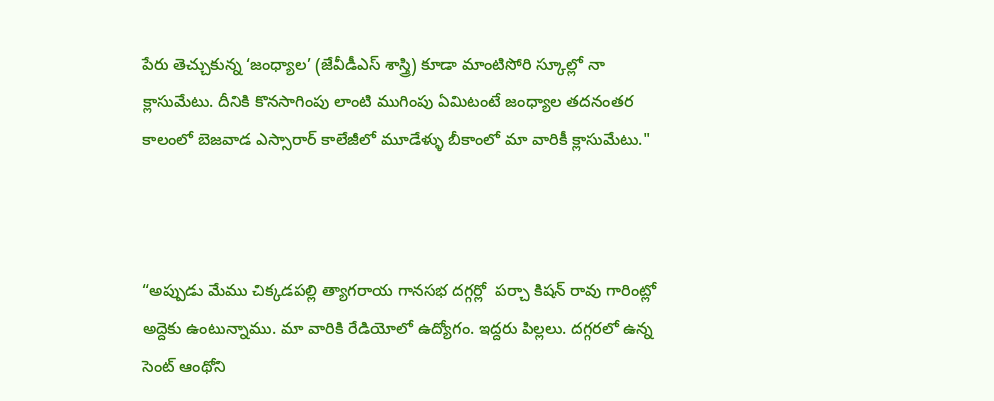పేరు తెచ్చుకున్న ‘జంధ్యాల’ (జేవీడీఎస్ శాస్త్రి) కూడా మాంటిసోరి స్కూల్లో నా  క్లాసుమేటు. దీనికి కొనసాగింపు లాంటి ముగింపు ఏమిటంటే జంధ్యాల తదనంతర కాలంలో బెజవాడ ఎస్సారార్ కాలేజీలో మూడేళ్ళు బీకాంలో మా వారికీ క్లాసుమేటు."



“అప్పుడు మేము చిక్కడపల్లి త్యాగరాయ గానసభ దగ్గర్లో  పర్చా కిషన్ రావు గారింట్లో అద్దెకు ఉంటున్నాము. మా వారికి రేడియోలో ఉద్యోగం. ఇద్దరు పిల్లలు. దగ్గరలో ఉన్న  సెంట్ ఆంథోని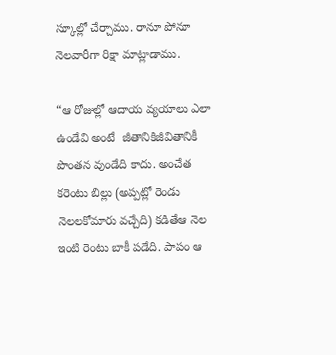స్కూల్లో చేర్చాము. రానూ పోనూ నెలవారీగా రిక్షా మాట్లాడాము.

“ఆ రోజుల్లో ఆదాయ వ్యయాలు ఎలా ఉండేవి అంటే  జీతానికిజీవితానికీ పొంతన వుండేది కాదు. అంచేత కరెంటు బిల్లు (అప్పట్లో రెండు నెలలకోమారు వచ్చేది) కడితేఆ నెల ఇంటి రెంటు బాకీ పడేది. పాపం ఆ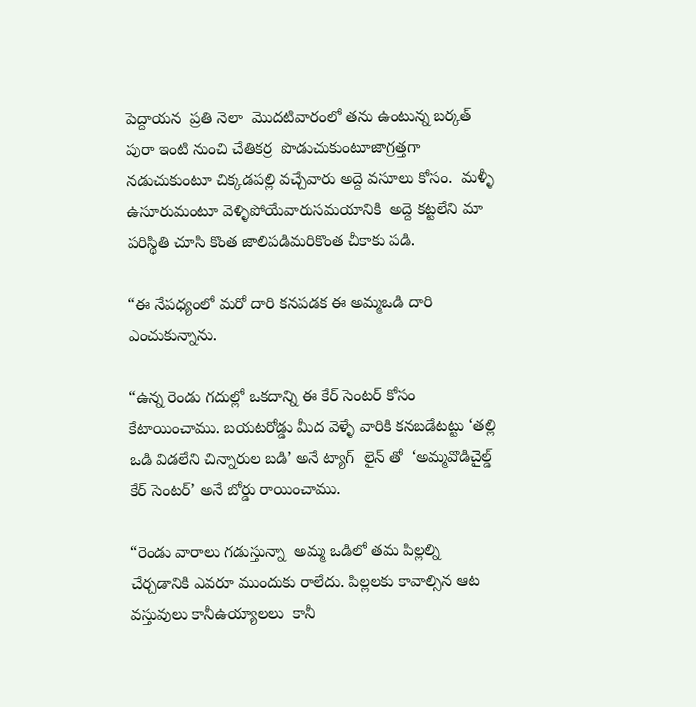పెద్దాయన  ప్రతి నెలా  మొదటివారంలో తను ఉంటున్న బర్కత్ పురా ఇంటి నుంచి చేతికర్ర  పొడుచుకుంటూజాగ్రత్తగా  నడుచుకుంటూ చిక్కడపల్లి వచ్చేవారు అద్దె వసూలు కోసం.  మళ్ళీ ఉసూరుమంటూ వెళ్ళిపోయేవారుసమయానికి  అద్దె కట్టలేని మా పరిస్థితి చూసి కొంత జాలిపడిమరికొంత చీకాకు పడి.

“ఈ నేపధ్యంలో మరో దారి కనపడక ఈ అమ్మఒడి దారి ఎంచుకున్నాను.

“ఉన్న రెండు గదుల్లో ఒకదాన్ని ఈ కేర్ సెంటర్ కోసం కేటాయించాము. బయటరోడ్డు మీద వెళ్ళే వారికి కనబడేటట్టు ‘తల్లి ఒడి విడలేని చిన్నారుల బడి’ అనే ట్యాగ్  లైన్ తో  ‘అమ్మవొడిచైల్డ్ కేర్ సెంటర్’ అనే బోర్డు రాయించాము.

“రెండు వారాలు గడుస్తున్నా  అమ్మ ఒడిలో తమ పిల్లల్ని చేర్చడానికి ఎవరూ ముందుకు రాలేదు. పిల్లలకు కావాల్సిన ఆట వస్తువులు కానీఉయ్యాలలు  కానీ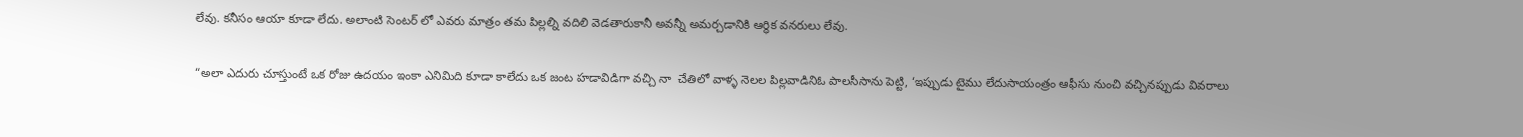లేవు. కనీసం ఆయా కూడా లేదు. అలాంటి సెంటర్ లో ఎవరు మాత్రం తమ పిల్లల్ని వదిలి వెడతారుకానీ అవన్నీ అమర్చడానికి ఆర్ధిక వనరులు లేవు.

“అలా ఎదురు చూస్తుంటే ఒక రోజు ఉదయం ఇంకా ఎనిమిది కూడా కాలేదు ఒక జంట హడావిడిగా వచ్చి నా  చేతిలో వాళ్ళ నెలల పిల్లవాడినిఓ పాలసీసాను పెట్టి, ‘ఇప్పుడు టైము లేదుసాయంత్రం ఆఫీసు నుంచి వచ్చినప్పుడు వివరాలు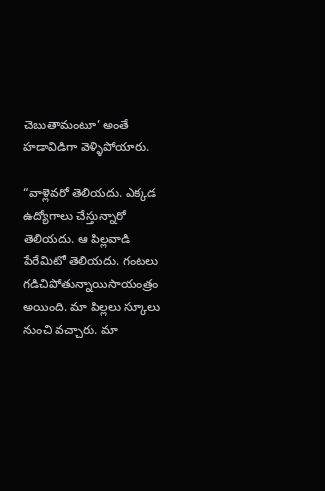చెబుతామంటూ’ అంతే హడావిడిగా వెళ్ళిపోయారు.

“వాళ్లెవరో తెలియదు. ఎక్కడ ఉద్యోగాలు చేస్తున్నారో తెలియదు. ఆ పిల్లవాడి పేరేమిటో తెలియదు. గంటలు గడిచిపోతున్నాయిసాయంత్రం అయింది. మా పిల్లలు స్కూలు నుంచి వచ్చారు. మా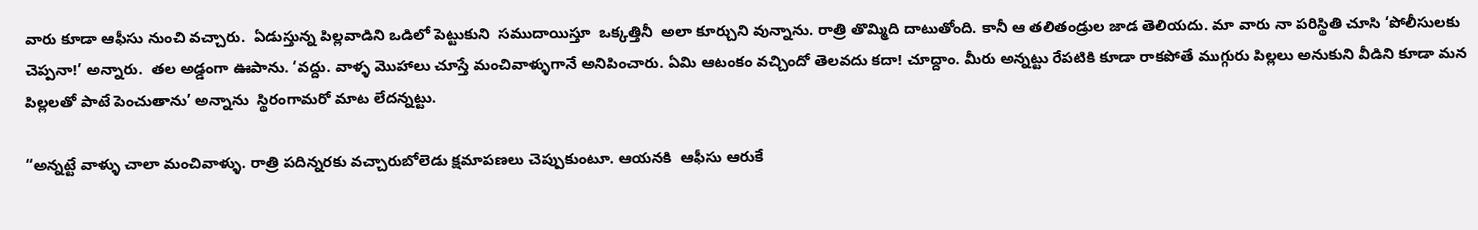వారు కూడా ఆఫీసు నుంచి వచ్చారు.  ఏడుస్తున్న పిల్లవాడిని ఒడిలో పెట్టుకుని  సముదాయిస్తూ  ఒక్కత్తినీ  అలా కూర్చుని వున్నాను. రాత్రి తొమ్మిది దాటుతోంది. కానీ ఆ తలితండ్రుల జాడ తెలియదు. మా వారు నా పరిస్థితి చూసి ‘పోలీసులకు చెప్పనా!’ అన్నారు.  తల అడ్డంగా ఊపాను. ‘వద్దు. వాళ్ళ మొహాలు చూస్తే మంచివాళ్ళుగానే అనిపించారు. ఏమి ఆటంకం వచ్చిందో తెలవదు కదా! చూద్దాం. మీరు అన్నట్టు రేపటికి కూడా రాకపోతే ముగ్గురు పిల్లలు అనుకుని వీడిని కూడా మన పిల్లలతో పాటే పెంచుతాను’ అన్నాను  స్థిరంగామరో మాట లేదన్నట్టు.

“అన్నట్టే వాళ్ళు చాలా మంచివాళ్ళు. రాత్రి పదిన్నరకు వచ్చారుబోలెడు క్షమాపణలు చెప్పుకుంటూ. ఆయనకి  ఆఫీసు ఆరుకే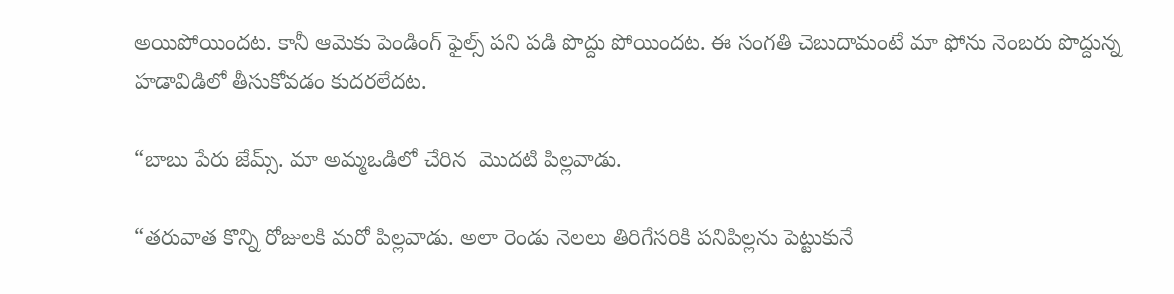అయిపోయిందట. కానీ ఆమెకు పెండింగ్ ఫైల్స్ పని పడి పొద్దు పోయిందట. ఈ సంగతి చెబుదామంటే మా ఫోను నెంబరు పొద్దున్న హడావిడిలో తీసుకోవడం కుదరలేదట.

“బాబు పేరు జేమ్స్. మా అమ్మఒడిలో చేరిన  మొదటి పిల్లవాడు.

“తరువాత కొన్ని రోజులకి మరో పిల్లవాడు. అలా రెండు నెలలు తిరిగేసరికి పనిపిల్లను పెట్టుకునే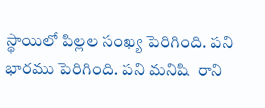స్థాయిలో పిల్లల సంఖ్య పెరిగింది. పని భారము పెరిగింది. పని మనిషి  రాని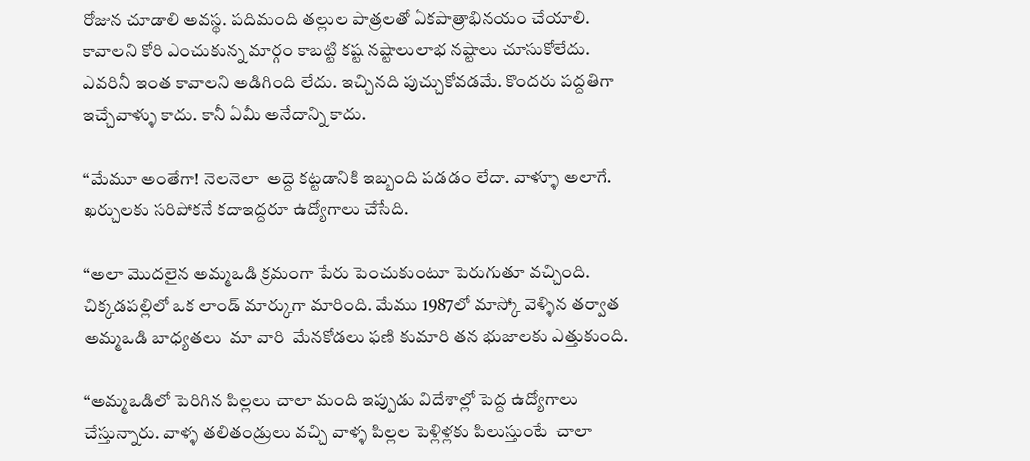రోజున చూడాలి అవస్థ. పదిమంది తల్లుల పాత్రలతో ఏకపాత్రాభినయం చేయాలి. కావాలని కోరి ఎంచుకున్న మార్గం కాబట్టి కష్ట నష్టాలులాభ నష్టాలు చూసుకోలేదు. ఎవరినీ ఇంత కావాలని అడిగింది లేదు. ఇచ్చినది పుచ్చుకోవడమే. కొందరు పద్దతిగా ఇచ్చేవాళ్ళు కాదు. కానీ ఏమీ అనేదాన్ని కాదు.

“మేమూ అంతేగా! నెలనెలా  అద్దె కట్టడానికి ఇబ్బంది పడడం లేదా. వాళ్ళూ అలాగే. ఖర్చులకు సరిపోకనే కదాఇద్దరూ ఉద్యోగాలు చేసేది.

“అలా మొదలైన అమ్మఒడి క్రమంగా పేరు పెంచుకుంటూ పెరుగుతూ వచ్చింది. చిక్కడపల్లిలో ఒక లాండ్ మార్కుగా మారింది. మేము 1987లో మాస్కో వెళ్ళిన తర్వాత అమ్మఒడి బాధ్యతలు  మా వారి  మేనకోడలు ఫణి కుమారి తన భుజాలకు ఎత్తుకుంది.

“అమ్మఒడిలో పెరిగిన పిల్లలు చాలా మంది ఇప్పుడు విదేశాల్లో పెద్ద ఉద్యోగాలు చేస్తున్నారు. వాళ్ళ తలితండ్రులు వచ్చి వాళ్ళ పిల్లల పెళ్లిళ్లకు పిలుస్తుంటే  చాలా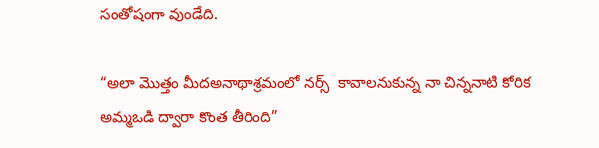సంతోషంగా వుండేది.

“అలా మొత్తం మీదఅనాథాశ్రమంలో నర్స్  కావాలనుకున్న నా చిన్ననాటి కోరిక  అమ్మఒడి ద్వారా కొంత తీరింది”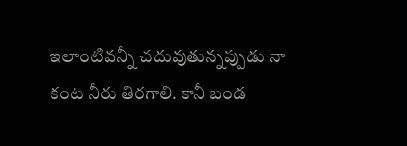ఇలాంటివన్నీ చదువుతున్నప్పుడు నా  కంట నీరు తిరగాలి. కానీ బండ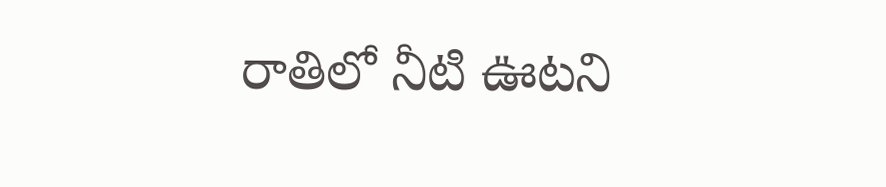రాతిలో నీటి ఊటని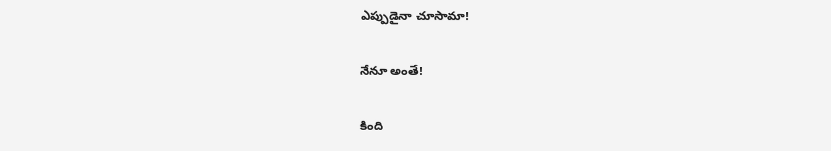ఎప్పుడైనా చూసామా!

నేనూ అంతే!

కింది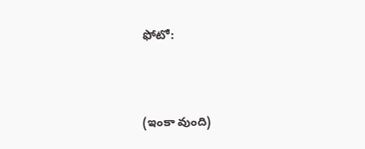ఫోటో:



(ఇంకా వుంది)